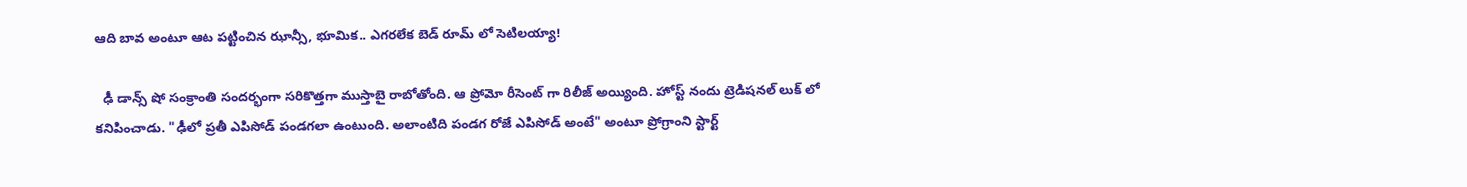ఆది బావ అంటూ ఆట పట్టించిన ఝాన్సీ, భూమిక.. ఎగరలేక బెడ్ రూమ్ లో సెటిలయ్యా!

  ఢీ డాన్స్ షో సంక్రాంతి సందర్భంగా సరికొత్తగా ముస్తాబై రాబోతోంది. ఆ ప్రోమో రీసెంట్ గా రిలీజ్ అయ్యింది. హోస్ట్ నందు ట్రెడిషనల్ లుక్ లో కనిపించాడు. "ఢీలో ప్రతీ ఎపిసోడ్ పండగలా ఉంటుంది. అలాంటిది పండగ రోజే ఎపిసోడ్ అంటే" అంటూ ప్రోగ్రాంని స్టార్ట్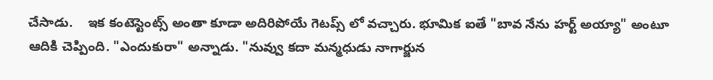చేసాడు.    ఇక కంటెస్టెంట్స్ అంతా కూడా అదిరిపోయే గెటప్స్ లో వచ్చారు. భూమిక ఐతే "బావ నేను హర్ట్ అయ్యా" అంటూ ఆదికి చెప్పింది. "ఎందుకురా" అన్నాడు. "నువ్వు కదా మన్మధుడు నాగార్జున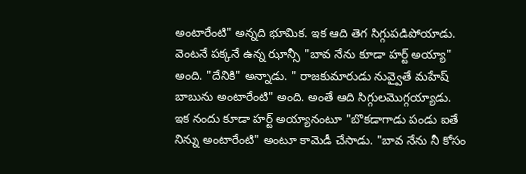అంటారేంటి" అన్నది భూమిక. ఇక ఆది తెగ సిగ్గుపడిపోయాడు. వెంటనే పక్కనే ఉన్న ఝాన్సీ "బావ నేను కూడా హర్ట్ అయ్యా" అంది. "దేనికి" అన్నాడు. " రాజకుమారుడు నువ్వైతే మహేష్ బాబును అంటారేంటి" అంది. అంతే ఆది సిగ్గులమొగ్గయ్యాడు.    ఇక నందు కూడా హర్ట్ అయ్యానంటూ "బొకడాగాడు పండు ఐతే నిన్ను అంటారేంటి" అంటూ కామెడీ చేసాడు. "బావ నేను నీ కోసం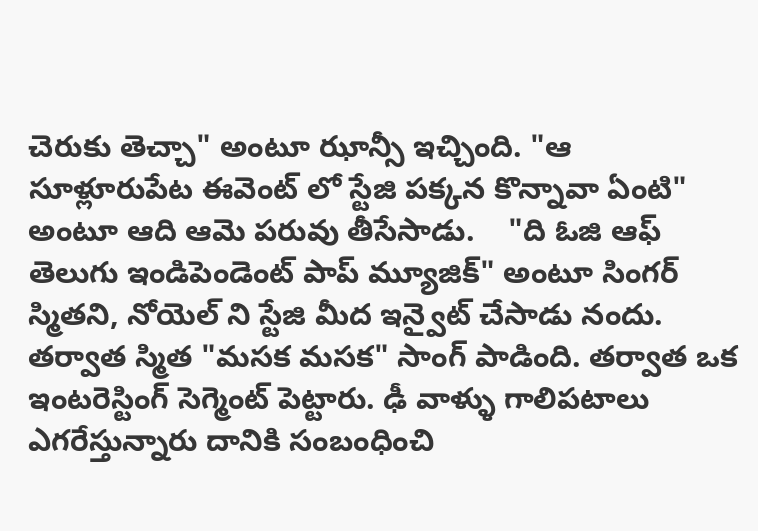చెరుకు తెచ్చా" అంటూ ఝాన్సీ ఇచ్చింది. "ఆ సూళ్లూరుపేట ఈవెంట్ లో స్టేజి పక్కన కొన్నావా ఏంటి" అంటూ ఆది ఆమె పరువు తీసేసాడు.    "ది ఓజి ఆఫ్ తెలుగు ఇండిపెండెంట్ పాప్ మ్యూజిక్" అంటూ సింగర్ స్మితని, నోయెల్ ని స్టేజి మీద ఇన్వైట్ చేసాడు నందు. తర్వాత స్మిత "మసక మసక" సాంగ్ పాడింది. తర్వాత ఒక ఇంటరెస్టింగ్ సెగ్మెంట్ పెట్టారు. ఢీ వాళ్ళు గాలిపటాలు ఎగరేస్తున్నారు దానికి సంబంధించి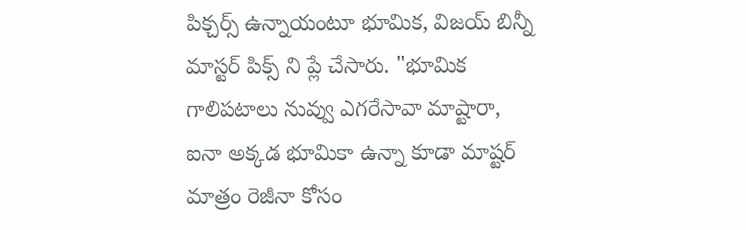పిక్చర్స్ ఉన్నాయంటూ భూమిక, విజయ్ బిన్నీ మాస్టర్ పిక్స్ ని ప్లే చేసారు. "భూమిక గాలిపటాలు నువ్వు ఎగరేసావా మాష్టారా, ఐనా అక్కడ భూమికా ఉన్నా కూడా మాష్టర్ మాత్రం రెజీనా కోసం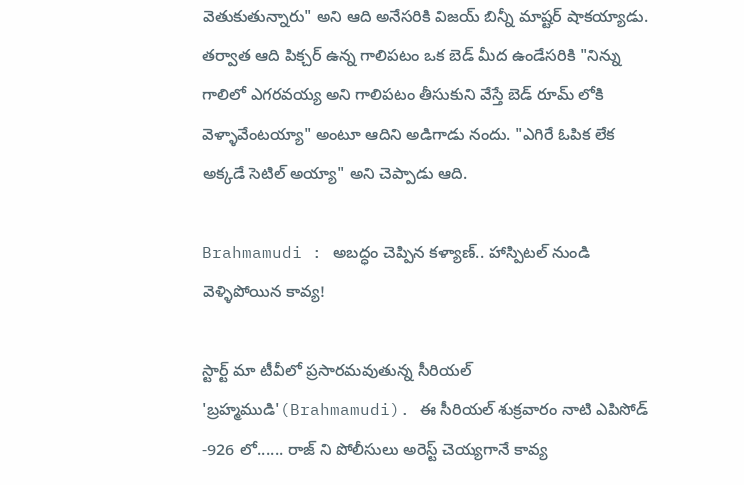వెతుకుతున్నారు" అని ఆది అనేసరికి విజయ్ బిన్నీ మాష్టర్ షాకయ్యాడు.    తర్వాత ఆది పిక్చర్ ఉన్న గాలిపటం ఒక బెడ్ మీద ఉండేసరికి "నిన్ను గాలిలో ఎగరవయ్య అని గాలిపటం తీసుకుని వేస్తే బెడ్ రూమ్ లోకి వెళ్ళావేంటయ్యా" అంటూ ఆదిని అడిగాడు నందు. "ఎగిరే ఓపిక లేక అక్కడే సెటిల్ అయ్యా" అని చెప్పాడు ఆది.

Brahmamudi : అబద్ధం చెప్పిన కళ్యాణ్.. హాస్పిటల్ నుండి వెళ్ళిపోయిన కావ్య!

స్టార్ట్ మా టీవీలో ప్రసారమవుతున్న సీరియల్ 'బ్రహ్మముడి'(Brahmamudi). ఈ సీరియల్ శుక్రవారం నాటి ఎపిసోడ్ -926 లో...... రాజ్ ని పోలీసులు అరెస్ట్ చెయ్యగానే కావ్య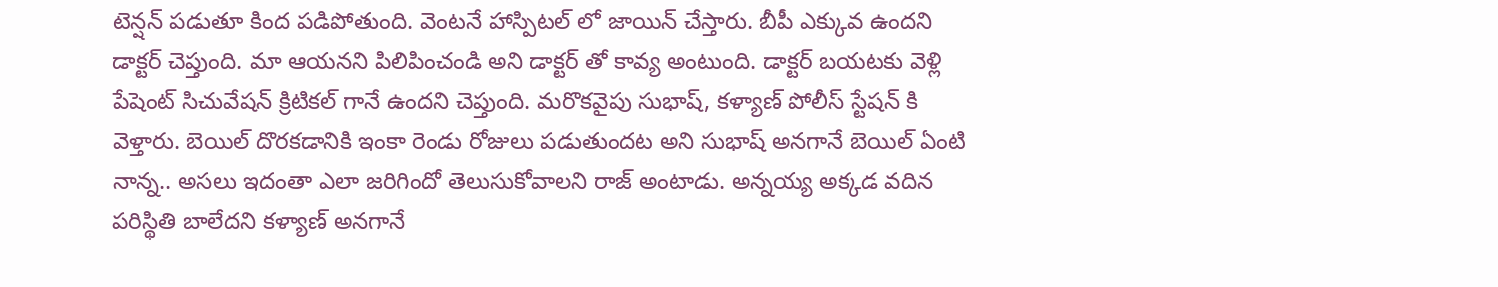టెన్షన్ పడుతూ కింద పడిపోతుంది. వెంటనే హాస్పిటల్ లో జాయిన్ చేస్తారు. బీపీ ఎక్కువ ఉందని డాక్టర్ చెప్తుంది. మా ఆయనని పిలిపించండి అని డాక్టర్ తో కావ్య అంటుంది. డాక్టర్ బయటకు వెళ్లి పేషెంట్ సిచువేషన్ క్రిటికల్ గానే ఉందని చెప్తుంది. మరొకవైపు సుభాష్, కళ్యాణ్ పోలీస్ స్టేషన్ కి వెళ్తారు. బెయిల్ దొరకడానికి ఇంకా రెండు రోజులు పడుతుందట అని సుభాష్ అనగానే బెయిల్ ఏంటి నాన్న.. అసలు ఇదంతా ఎలా జరిగిందో తెలుసుకోవాలని రాజ్ అంటాడు. అన్నయ్య అక్కడ వదిన పరిస్థితి బాలేదని కళ్యాణ్ అనగానే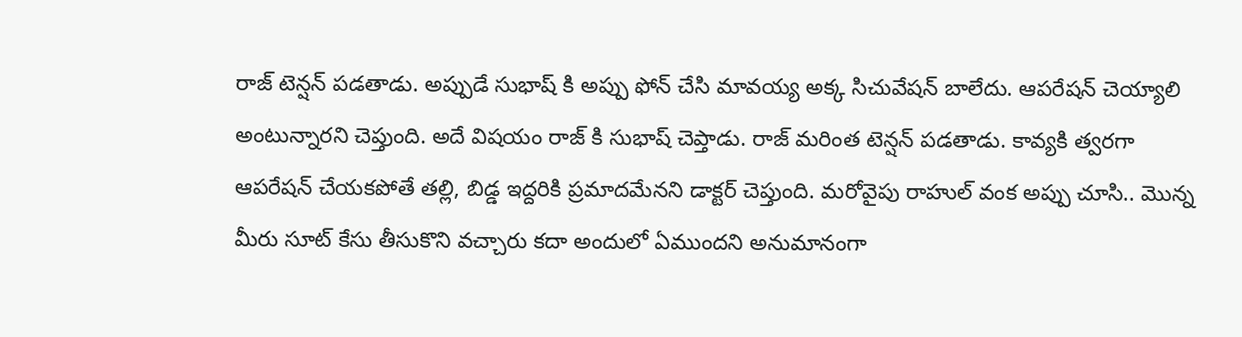రాజ్ టెన్షన్ పడతాడు. అప్పుడే సుభాష్ కి అప్పు ఫోన్ చేసి మావయ్య అక్క సిచువేషన్ బాలేదు. ఆపరేషన్ చెయ్యాలి అంటున్నారని చెప్తుంది. అదే విషయం రాజ్ కి సుభాష్ చెప్తాడు. రాజ్ మరింత టెన్షన్ పడతాడు. కావ్యకి త్వరగా ఆపరేషన్ చేయకపోతే తల్లి, బిడ్డ ఇద్దరికి ప్రమాదమేనని డాక్టర్ చెప్తుంది. మరోవైపు రాహుల్ వంక అప్పు చూసి.. మొన్న మీరు సూట్ కేసు తీసుకొని వచ్చారు కదా అందులో ఏముందని అనుమానంగా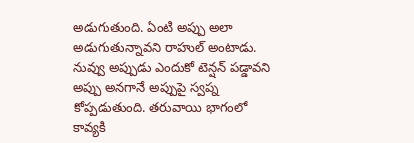అడుగుతుంది. ఏంటి అప్పు అలా అడుగుతున్నావని రాహుల్ అంటాడు. నువ్వు అప్పుడు ఎందుకో టెన్షన్ పడ్డావని అప్పు అనగానే అప్పుపై స్వప్న కోప్పడుతుంది. తరువాయి భాగంలో కావ్యకి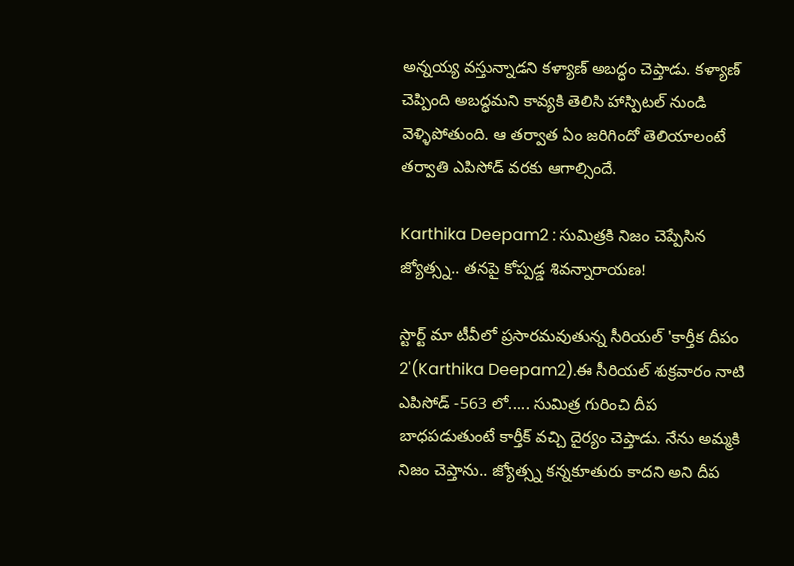అన్నయ్య వస్తున్నాడని కళ్యాణ్ అబద్ధం చెప్తాడు. కళ్యాణ్ చెప్పింది అబద్ధమని కావ్యకి తెలిసి హాస్పిటల్ నుండి వెళ్ళిపోతుంది. ఆ తర్వాత ఏం జరిగిందో తెలియాలంటే తర్వాతి ఎపిసోడ్ వరకు ఆగాల్సిందే.

Karthika Deepam2 : సుమిత్రకి నిజం చెప్పేసిన జ్యోత్స్న.. తనపై కోప్పడ్డ శివన్నారాయణ!

స్టార్ట్ మా టీవీలో ప్రసారమవుతున్న సీరియల్ 'కార్తీక దీపం 2'(Karthika Deepam2).ఈ సీరియల్ శుక్రవారం నాటి ఎపిసోడ్ -563 లో..... సుమిత్ర గురించి దీప బాధపడుతుంటే కార్తీక్ వచ్చి దైర్యం చెప్తాడు. నేను అమ్మకి నిజం చెప్తాను.. జ్యోత్స్న కన్నకూతురు కాదని అని దీప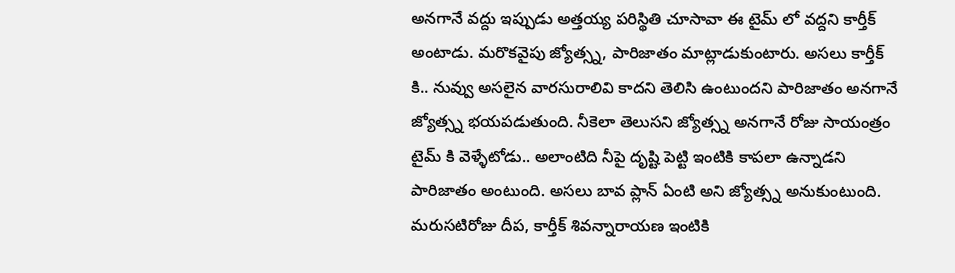అనగానే వద్దు ఇప్పుడు అత్తయ్య పరిస్థితి చూసావా ఈ టైమ్ లో వద్దని కార్తీక్ అంటాడు. మరొకవైపు జ్యోత్స్న, పారిజాతం మాట్లాడుకుంటారు. అసలు కార్తీక్ కి.. నువ్వు అసలైన వారసురాలివి కాదని తెలిసి ఉంటుందని పారిజాతం అనగానే జ్యోత్స్న భయపడుతుంది. నీకెలా తెలుసని జ్యోత్స్న అనగానే రోజు సాయంత్రం టైమ్ కి వెళ్ళేటోడు.. అలాంటిది నీపై దృష్టి పెట్టి ఇంటికి కాపలా ఉన్నాడని పారిజాతం అంటుంది. అసలు బావ ప్లాన్ ఏంటి అని జ్యోత్స్న అనుకుంటుంది. మరుసటిరోజు దీప, కార్తీక్ శివన్నారాయణ ఇంటికి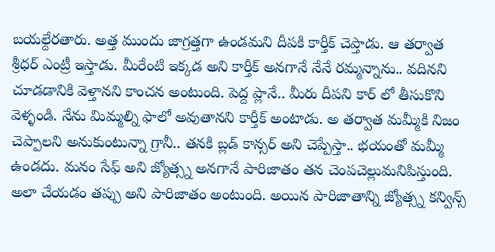బయల్దేరతారు. అత్త ముందు జాగ్రత్తగా ఉండమని దీపకి కార్తీక్ చెప్తాడు. ఆ తర్వాత శ్రీధర్ ఎంట్రీ ఇస్తాడు. మీరేంటి ఇక్కడ అని కార్తీక్ అనగానే నేనే రమ్మన్నాను.. వదినని చూడడానికి వెళ్తానని కాంచన అంటుంది. పెద్ద ప్లానే.. మీరు దీపని కార్ లో తీసుకొని వెళ్ళండి‌. నేను మిమ్మల్ని ఫాలో అవుతానని కార్తీక్ అంటాడు. అ తర్వాత మమ్మీకి నిజం చెప్పాలని అనుకుంటున్నా గ్రానీ.. తనకి బ్లడ్ కాన్సర్ అని చెప్పేస్తా.. భయంతో మమ్మీ ఉండదు. మనం సేఫ్ అని జ్యోత్స్న అనగానే పారిజాతం తన చెంపచెల్లుమనిపిస్తుంది. అలా చేయడం తప్పు అని పారిజాతం అంటుంది. అయిన పారిజాతాన్ని జ్యోత్స్న కన్విన్స్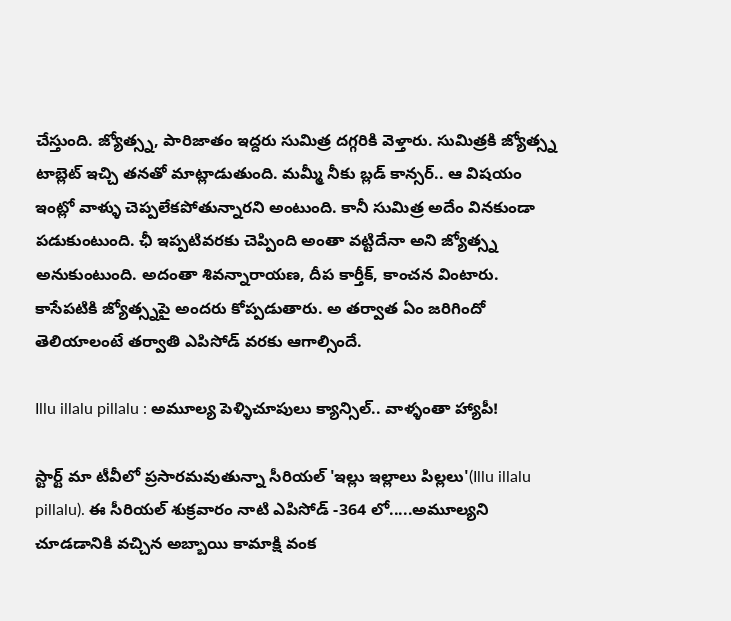చేస్తుంది. జ్యోత్స్న, పారిజాతం ఇద్దరు సుమిత్ర దగ్గరికి వెళ్తారు. సుమిత్రకి జ్యోత్స్న టాబ్లెట్ ఇచ్చి తనతో మాట్లాడుతుంది‌. మమ్మీ నీకు బ్లడ్ కాన్సర్.. ఆ విషయం ఇంట్లో వాళ్ళు చెప్పలేకపోతున్నారని అంటుంది. కానీ సుమిత్ర అదేం వినకుండా పడుకుంటుంది. ఛీ ఇప్పటివరకు చెప్పింది అంతా వట్టిదేనా అని జ్యోత్స్న అనుకుంటుంది. అదంతా శివన్నారాయణ, దీప కార్తీక్, కాంచన వింటారు. కాసేపటికి జ్యోత్స్నపై అందరు కోప్పడుతారు. అ తర్వాత ఏం జరిగిందో తెలియాలంటే తర్వాతి ఎపిసోడ్ వరకు ఆగాల్సిందే.

Illu illalu pillalu : అమూల్య పెళ్ళిచూపులు క్యాన్సిల్.. వాళ్ళంతా హ్యాపీ!

స్టార్ట్ మా టీవీలో ప్రసారమవుతున్నా సీరియల్ 'ఇల్లు ఇల్లాలు పిల్లలు'(Illu illalu pillalu). ఈ సీరియల్ శుక్రవారం నాటి ఎపిసోడ్ -364 లో.....అమూల్యని చూడడానికి వచ్చిన అబ్బాయి కామాక్షి వంక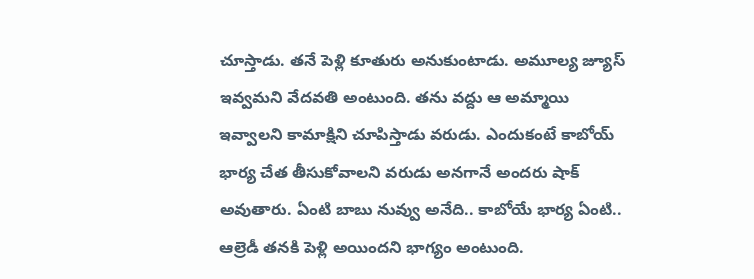చూస్తాడు. తనే పెళ్లి కూతురు అనుకుంటాడు. అమూల్య జ్యూస్ ఇవ్వమని వేదవతి అంటుంది. తను వద్దు ఆ అమ్మాయి ఇవ్వాలని కామాక్షిని చూపిస్తాడు వరుడు. ఎందుకంటే కాబోయ్ భార్య చేత తీసుకోవాలని వరుడు అనగానే అందరు షాక్ అవుతారు. ఏంటి బాబు నువ్వు అనేది.. కాబోయే భార్య ఏంటి.. ఆల్రెడీ తనకి పెళ్లి అయిందని భాగ్యం అంటుంది.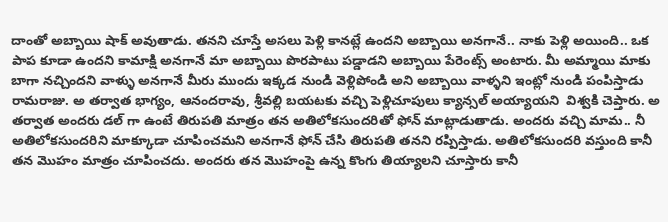దాంతో అబ్బాయి షాక్ అవుతాడు. తనని చూస్తే అసలు పెళ్లి కానట్లే ఉందని అబ్బాయి అనగానే.. నాకు పెళ్లి అయింది.. ఒక పాప కూడా ఉందని కామాక్షి అనగానే మా అబ్బాయి పొరపాటు పడ్డాడని అబ్బాయి పేరెంట్స్ అంటారు. మీ అమ్మాయి మాకు బాగా నచ్చిందని వాళ్ళు అనగానే మీరు ముందు ఇక్కడ నుండి వెళ్లిపోండి అని అబ్బాయి వాళ్ళని ఇంట్లో నుండి పంపిస్తాడు రామరాజు. అ తర్వాత భాగ్యం, ఆనందరావు, శ్రీవల్లి బయటకు వచ్చి పెళ్లిచూపులు క్యాన్సల్ అయ్యాయని  విశ్వకి చెప్తారు. అ తర్వాత అందరు డల్ గా ఉంటే తిరుపతి మాత్రం తన అతిలోకసుందరితో ఫోన్ మాట్లాడుతాడు. అందరు వచ్చి మామ.. నీ అతిలోకసుందరిని మాక్కూడా చూపించమని అనగానే ఫోన్ చేసి తిరుపతి తనని రప్పిస్తాడు. అతిలోకసుందరి వస్తుంది కానీ తన మొహం మాత్రం చూపించదు. అందరు తన మొహంపై ఉన్న కొంగు తియ్యాలని చూస్తారు కానీ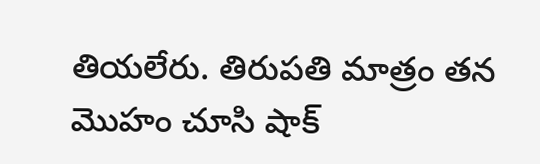తియలేరు. తిరుపతి మాత్రం తన మొహం చూసి షాక్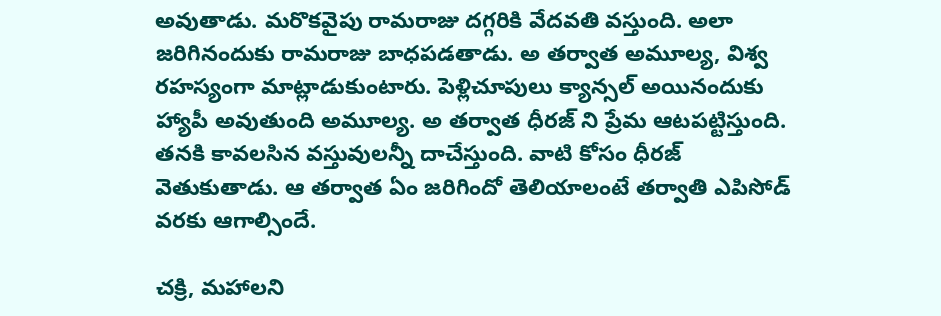అవుతాడు. మరొకవైపు రామరాజు దగ్గరికి వేదవతి వస్తుంది. అలా జరిగినందుకు రామరాజు బాధపడతాడు. అ తర్వాత అమూల్య, విశ్వ రహస్యంగా మాట్లాడుకుంటారు‌‌. పెళ్లిచూపులు క్యాన్సల్ అయినందుకు హ్యాపీ అవుతుంది అమూల్య. అ తర్వాత ధీరజ్ ని ప్రేమ ఆటపట్టిస్తుంది. తనకి కావలసిన వస్తువులన్నీ దాచేస్తుంది. వాటి కోసం ధీరజ్ వెతుకుతాడు. ఆ తర్వాత ఏం జరిగిందో తెలియాలంటే తర్వాతి ఎపిసోడ్ వరకు ఆగాల్సిందే.

చక్రి, మహాలని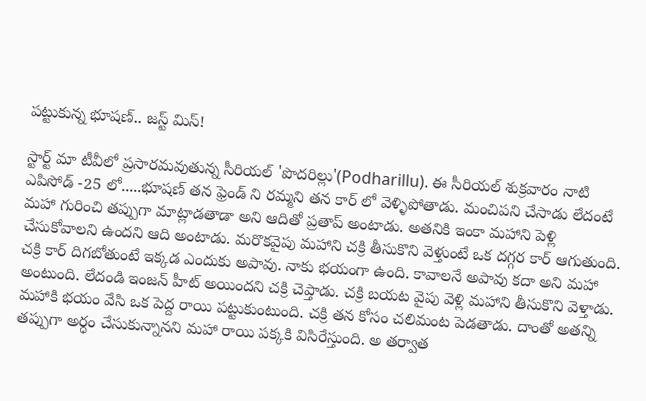పట్టుకున్న భూషణ్.. జస్ట్ మిస్!

స్టార్ట్ మా టీవీలో ప్రసారమవుతున్న సీరియల్ 'పొదరిల్లు'(Podharillu). ఈ సీరియల్ శుక్రవారం నాటి ఎపిసోడ్ -25 లో.....భూషణ్ తన ఫ్రెండ్ ని రమ్మని తన కార్ లో వెళ్ళిపోతాడు. మంచిపని చేసాడు లేదంటే మహా గురించి తప్పుగా మాట్లాడతాడా అని ఆదితో ప్రతాప్ అంటాడు. అతనికి ఇంకా మహాని పెళ్లి చేసుకోవాలని ఉందని ఆది అంటాడు. మరొకవైపు మహాని చక్రి తీసుకొని వెళ్తుంటే ఒక దగ్గర కార్ ఆగుతుంది. చక్రి కార్ దిగబోతుంటే ఇక్కడ ఎందుకు అపావు. నాకు భయంగా ఉంది. కావాలనే అపావు కదా అని మహా అంటుంది. లేదండి ఇంజన్ హీట్ అయిందని చక్రి చెప్తాడు. చక్రి బయట వైపు వెళ్లి మహాని తీసుకొని వెళ్తాడు. మహాకి భయం వేసి ఒక పెద్ద రాయి పట్టుకుంటుంది. చక్రి తన కోసం చలిమంట పెడతాడు. దాంతో అతన్ని తప్పుగా అర్ధం చేసుకున్నానని మహా రాయి పక్కకి విసిరేస్తుంది. అ తర్వాత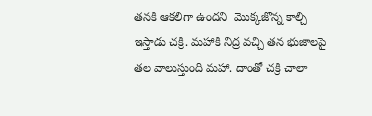తనకి ఆకలిగా ఉందని  మొక్కజొన్న కాల్చి ఇస్తాడు చక్రి. మహాకి నిద్ర వచ్చి తన భుజాలపై తల వాలుస్తుంది మహా. దాంతో చక్రి చాలా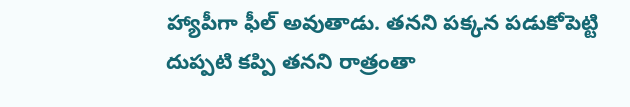హ్యాపీగా ఫీల్ అవుతాడు. తనని పక్కన పడుకోపెట్టి దుప్పటి కప్పి తనని రాత్రంతా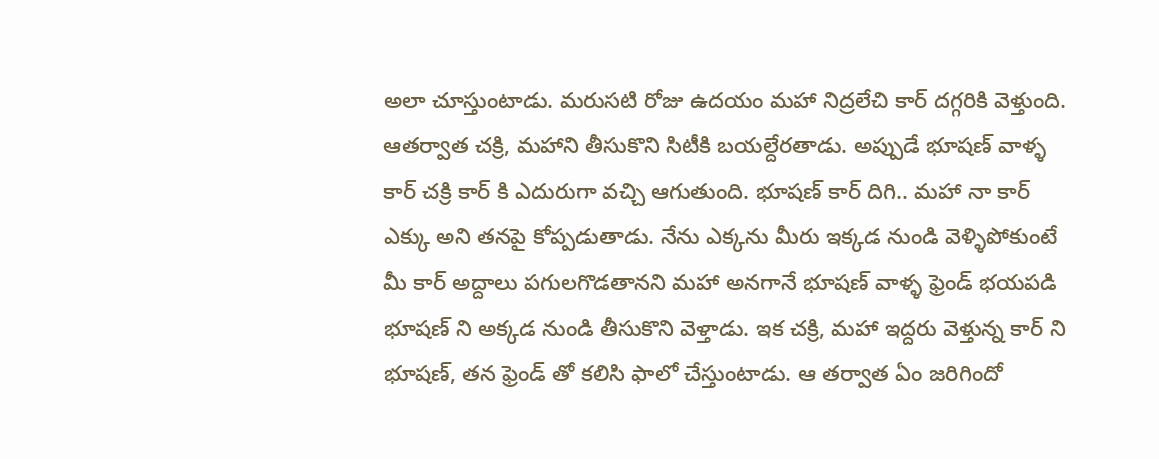అలా చూస్తుంటాడు. మరుసటి రోజు ఉదయం మహా నిద్రలేచి కార్ దగ్గరికి వెళ్తుంది‌. ఆతర్వాత చక్రి, మహాని తీసుకొని సిటీకి బయల్దేరతాడు. అప్పుడే భూషణ్ వాళ్ళ కార్ చక్రి కార్ కి ఎదురుగా వచ్చి ఆగుతుంది. భూషణ్ కార్ దిగి.. మహా నా కార్ ఎక్కు అని తనపై కోప్పడుతాడు. నేను ఎక్కను మీరు ఇక్కడ నుండి వెళ్ళిపోకుంటే మీ కార్ అద్దాలు పగులగొడతానని మహా అనగానే భూషణ్ వాళ్ళ ఫ్రెండ్ భయపడి భూషణ్ ని అక్కడ నుండి తీసుకొని వెళ్తాడు. ఇక చక్రి, మహా ఇద్దరు వెళ్తున్న కార్ ని భూషణ్, తన ఫ్రెండ్ తో కలిసి ఫాలో చేస్తుంటాడు. ఆ తర్వాత ఏం జరిగిందో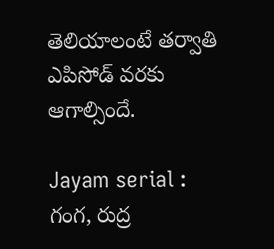తెలియాలంటే తర్వాతి ఎపిసోడ్ వరకు ఆగాల్సిందే.

Jayam serial : గంగ, రుద్ర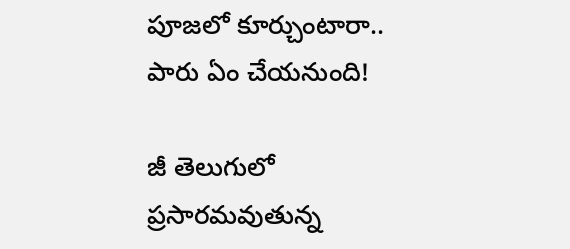పూజలో కూర్చుంటారా.. పారు ఏం చేయనుంది!

జీ తెలుగులో ప్రసారమవుతున్న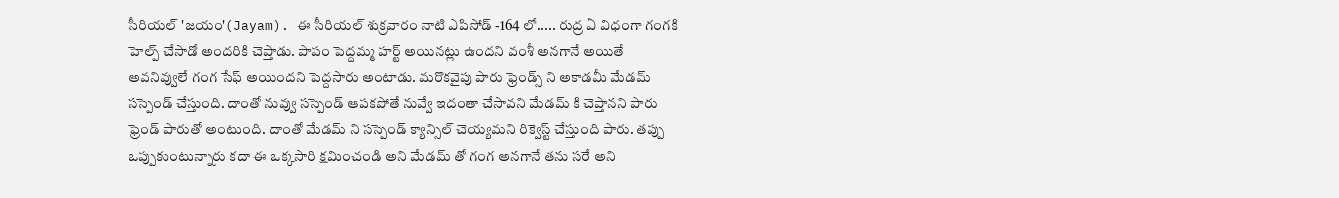సీరియల్ 'జయం'(Jayam). ఈ సీరియల్ శుక్రవారం నాటి ఎపిసోడ్ -164 లో..... రుద్ర ఏ విధంగా గంగకి హెల్ప్ చేసాడో అందరికి చెప్తాడు. పాపం పెద్దమ్మ హర్ట్ అయినట్లు ఉందని వంశీ అనగానే అయితే అవనివ్వులే గంగ సేఫ్ అయిందని పెద్దసారు అంటాడు. మరొకవైపు పారు ఫ్రెండ్స్ ని అకాడమీ మేడమ్ సస్పెండ్ చేస్తుంది. దాంతో నువ్వు సస్పెండ్ ఆపకపోతే నువ్వే ఇదంతా చేసావని మేడమ్ కి చెప్తానని పారు ఫ్రెండ్ పారుతో అంటుంది. దాంతో మేడమ్ ని సస్పెండ్ క్యాన్సిల్ చెయ్యమని రిక్వెస్ట్ చేస్తుంది పారు. తప్పు ఒప్పుకుంటున్నారు కదా ఈ ఒక్కసారి క్షమించండి అని మేడమ్ తో గంగ అనగానే తను సరే అని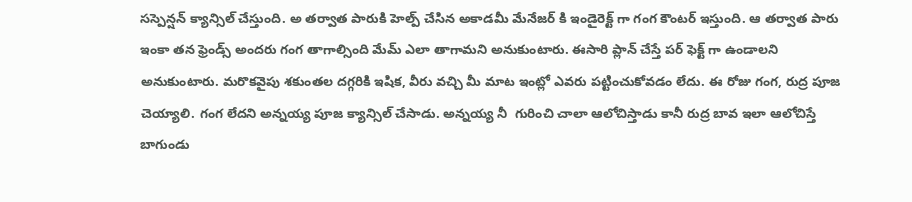సస్పెన్షన్ క్యాన్సిల్ చేస్తుంది. అ తర్వాత పారుకి హెల్ప్ చేసిన అకాడమీ మేనేజర్ కి ఇండైరెక్ట్ గా గంగ కౌంటర్ ఇస్తుంది. ఆ తర్వాత పారు ఇంకా తన ఫ్రెండ్స్ అందరు గంగ తాగాల్సింది మేమ్ ఎలా తాగామని అనుకుంటారు. ఈసారి ప్లాన్ చేస్తే పర్ ఫెక్ట్ గా ఉండాలని అనుకుంటారు. మరొకవైపు శకుంతల దగ్గరికి ఇషిక, వీరు వచ్చి మీ మాట ఇంట్లో ఎవరు పట్టించుకోవడం లేదు. ఈ రోజు గంగ, రుద్ర పూజ చెయ్యాలి. గంగ లేదని అన్నయ్య పూజ క్యాన్సిల్ చేసాడు. అన్నయ్య నీ  గురించి చాలా ఆలోచిస్తాడు కానీ రుద్ర బావ ఇలా ఆలోచిస్తే బాగుండు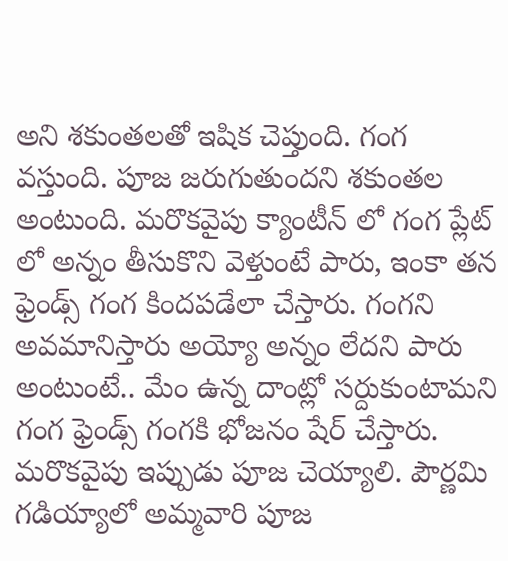అని శకుంతలతో ఇషిక చెప్తుంది. గంగ వస్తుంది. పూజ జరుగుతుందని శకుంతల అంటుంది. మరొకవైపు క్యాంటీన్ లో గంగ ప్లేట్ లో అన్నం తీసుకొని వెళ్తుంటే పారు, ఇంకా తన ఫ్రెండ్స్ గంగ కిందపడేలా చేస్తారు. గంగని అవమానిస్తారు అయ్యో అన్నం లేదని పారు అంటుంటే.. మేం ఉన్న దాంట్లో సర్దుకుంటామని గంగ ఫ్రెండ్స్ గంగకి భోజనం షేర్ చేస్తారు. మరొకవైపు ఇప్పుడు పూజ చెయ్యాలి. పౌర్ణమి గడియ్యాలో అమ్మవారి పూజ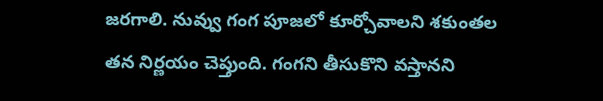జరగాలి. నువ్వు గంగ పూజలో కూర్చోవాలని శకుంతల తన నిర్ణయం చెప్తుంది. గంగని తీసుకొని వస్తానని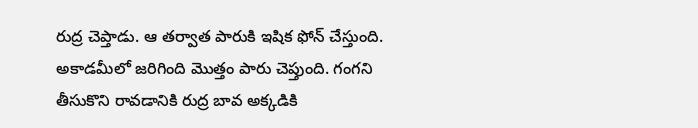రుద్ర చెప్తాడు. ఆ తర్వాత పారుకి ఇషిక ఫోన్ చేస్తుంది. అకాడమీలో జరిగింది మొత్తం పారు చెప్తుంది. గంగని తీసుకొని రావడానికి రుద్ర బావ అక్కడికి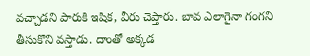వచ్చాడని పారుకి ఇషిక, వీరు చెప్తారు. బావ ఎలాగైనా గంగని తీసుకొని వస్తాడు. దాంతో అక్కడ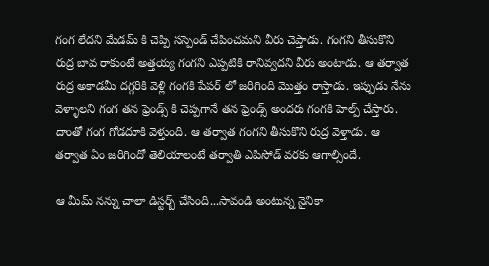గంగ లేదని మేడమ్ కి చెప్పి సస్పెండ్ చేపించమని వీరు చెప్తాడు. గంగని తీసుకొని రుద్ర బావ రాకుంటే అత్తయ్య గంగని ఎప్పటికి రానివ్వదని వీరు అంటాడు. ఆ తర్వాత రుద్ర అకాడమీ దగ్గరికి వెళ్లి గంగకి పేపర్ లో జరిగింది మొత్తం రాస్తాడు. ఇప్పుడు నేను వెళ్ళాలని గంగ తన ఫ్రెండ్స్ కి చెప్పగానే తన ఫ్రెండ్స్ అందరు గంగకి హెల్ప్ చేస్తారు. దాంతో గంగ గోడదూకి వెళ్తుంది. ఆ తర్వాత గంగని తీసుకొని రుద్ర వెళ్తాడు. ఆ తర్వాత ఏం జరిగిందో తెలియాలంటే తర్వాతి ఎపిసోడ్ వరకు ఆగాల్సిందే.

ఆ మీమ్ నన్ను చాలా డిస్టర్బ్ చేసింది...సావండి అంటున్న నైనికా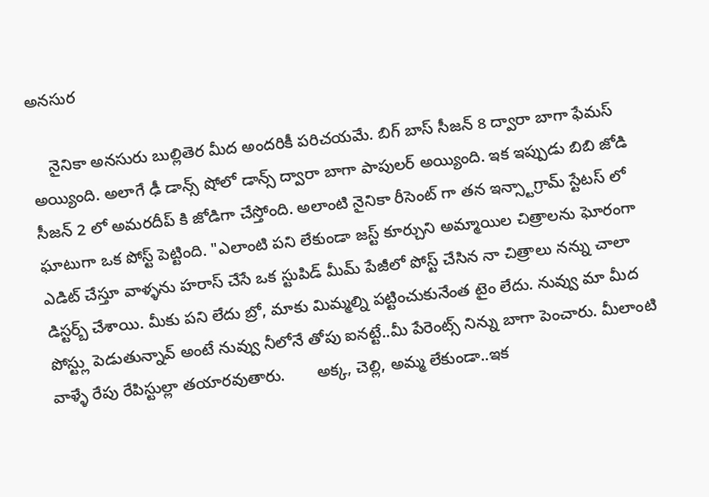అనసుర

    నైనికా అనసురు బుల్లితెర మీద అందరికీ పరిచయమే. బిగ్ బాస్ సీజన్ 8 ద్వారా బాగా ఫేమస్ అయ్యింది. అలాగే ఢీ డాన్స్ షోలో డాన్స్ ద్వారా బాగా పాపులర్ అయ్యింది. ఇక ఇప్పుడు బిబి జోడి సీజన్ 2 లో అమరదీప్ కి జోడిగా చేస్తోంది. అలాంటి నైనికా రీసెంట్ గా తన ఇన్స్టాగ్రామ్ స్టేటస్ లో ఘాటుగా ఒక పోస్ట్ పెట్టింది. "ఎలాంటి పని లేకుండా జస్ట్ కూర్చుని అమ్మాయిల చిత్రాలను ఘోరంగా ఎడిట్ చేస్తూ వాళ్ళను హరాస్ చేసే ఒక స్టుపిడ్ మీమ్ పేజీలో పోస్ట్ చేసిన నా చిత్రాలు నన్ను చాలా డిస్టర్బ్ చేశాయి. మీకు పని లేదు బ్రో, మాకు మిమ్మల్ని పట్టించుకునేంత టైం లేదు. నువ్వు మా మీద పోస్ట్లు పెడుతున్నావ్ అంటే నువ్వు నీలోనే తోపు ఐనట్టే..మీ పేరెంట్స్ నిన్ను బాగా పెంచారు. మీలాంటి వాళ్ళే రేపు రేపిస్టుల్లా తయారవుతారు.       అక్క, చెల్లి, అమ్మ లేకుండా..ఇక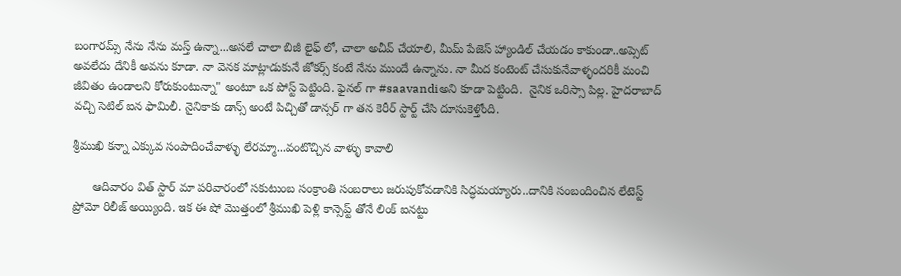బంగారమ్స్ నేను నేను మస్త్ ఉన్నా...అసలే చాలా బిజీ లైఫ్ లో, చాలా అచీవ్ చేయాలి, మీమ్ పేజెస్ హ్యాండిల్ చేయడం కాకుండా..అప్సెట్ అవలేదు దేనికీ అవను కూడా. నా వెనక మాట్లాడుకునే జోకర్స్ కంటే నేను ముందే ఉన్నాను. నా మీద కంటెంట్ చేసుకునేవాళ్ళందరికీ మంచి జీవితం ఉండాలని కోరుకుంటున్నా" అంటూ ఒక పోస్ట్ పెట్టింది. ఫైనల్ గా #saavandiఅని కూడా పెట్టింది.  నైనిక ఒరిస్సా పిల్ల. హైదరాబాద్ వచ్చి సెటిల్ ఐన ఫామిలీ. నైనికాకు డాన్స్ అంటే పిచ్చితో డాన్సర్ గా తన కెరీర్ స్టార్ట్ చేసి దూసుకెళ్తోంది.

శ్రీముఖి కన్నా ఎక్కువ సంపాదించేవాళ్ళు లేరమ్మా...వంటొచ్చిన వాళ్ళు కావాలి

      ఆదివారం విత్ స్టార్ మా పరివారంలో సకుటుంబ సంక్రాంతి సంబరాలు జరుపుకోవడానికి సిద్ధమయ్యారు..దానికి సంబందించిన లేటెస్ట్ ప్రోమో రిలీజ్ అయ్యింది. ఇక ఈ షో మొత్తంలో శ్రీముఖి పెళ్లి కాన్సెప్ట్ తోనే లింక్ ఐనట్టు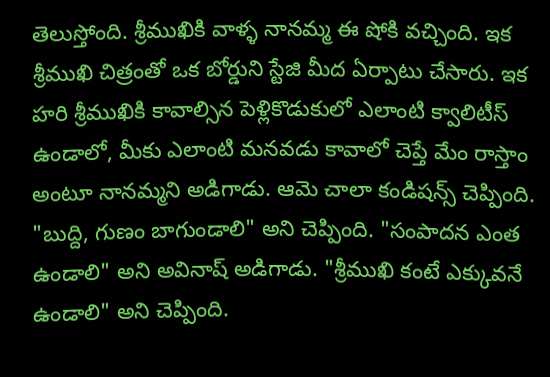తెలుస్తోంది. శ్రీముఖికి వాళ్ళ నానమ్మ ఈ షోకి వచ్చింది. ఇక శ్రీముఖి చిత్రంతో ఒక బోర్డుని స్టేజి మీద ఏర్పాటు చేసారు. ఇక హరి శ్రీముఖికి కావాల్సిన పెళ్లికొడుకులో ఎలాంటి క్వాలిటీస్ ఉండాలో, మీకు ఎలాంటి మనవడు కావాలో చెప్తే మేం రాస్తాం అంటూ నానమ్మని అడిగాడు. ఆమె చాలా కండిషన్స్ చెప్పింది. "బుద్ది, గుణం బాగుండాలి" అని చెప్పింది. "సంపాదన ఎంత ఉండాలి" అని అవినాష్ అడిగాడు. "శ్రీముఖి కంటే ఎక్కువనే ఉండాలి" అని చెప్పింది.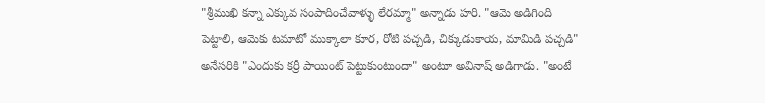"శ్రీముఖి కన్నా ఎక్కువ సంపాదించేవాళ్ళు లేరమ్మా" అన్నాడు హరి. "ఆమె అడిగింది పెట్టాలి, ఆమెకు టమాటో ముక్కాలా కూర, రోటి పచ్చడి, చిక్కుడుకాయ, మామిడి పచ్చడి" అనేసరికి "ఎందుకు కర్రీ పాయింట్ పెట్టుకుంటుందా" అంటూ అవినాష్ అడిగాడు. "అంటే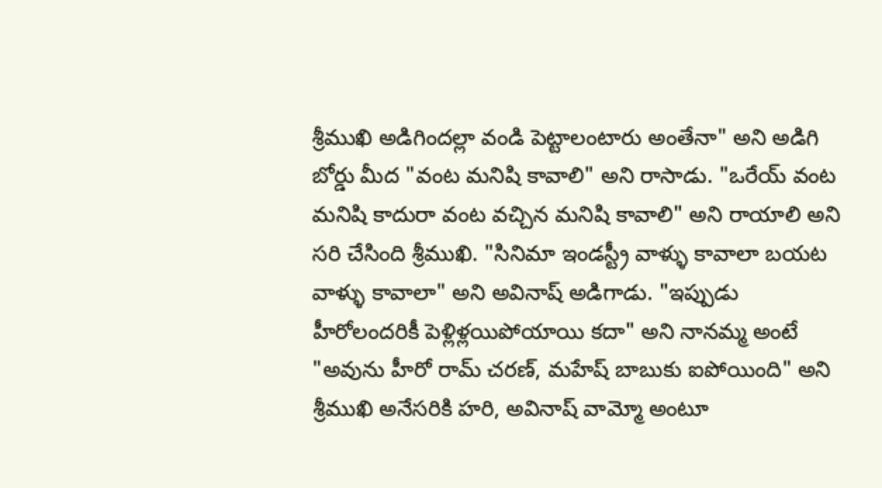శ్రీముఖి అడిగిందల్లా వండి పెట్టాలంటారు అంతేనా" అని అడిగి బోర్డు మీద "వంట మనిషి కావాలి" అని రాసాడు. "ఒరేయ్ వంట మనిషి కాదురా వంట వచ్చిన మనిషి కావాలి" అని రాయాలి అని సరి చేసింది శ్రీముఖి. "సినిమా ఇండస్ట్రీ వాళ్ళు కావాలా బయట వాళ్ళు కావాలా" అని అవినాష్ అడిగాడు. "ఇప్పుడు హీరోలందరికీ పెళ్లిళ్లయిపోయాయి కదా" అని నానమ్మ అంటే "అవును హీరో రామ్ చరణ్, మహేష్ బాబుకు ఐపోయింది" అని శ్రీముఖి అనేసరికి హరి, అవినాష్ వామ్మో అంటూ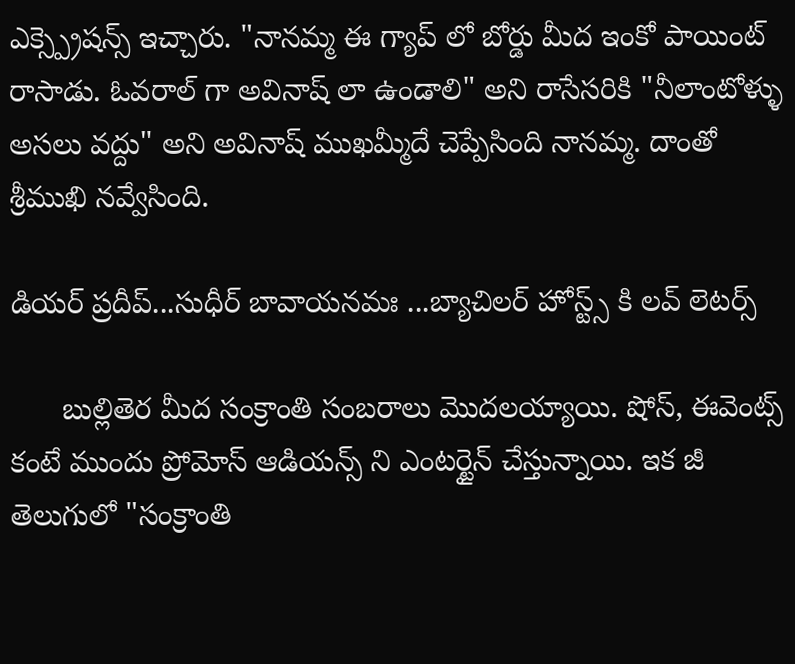ఎక్స్ప్రెషన్స్ ఇచ్చారు. "నానమ్మ ఈ గ్యాప్ లో బోర్డు మీద ఇంకో పాయింట్ రాసాడు. ఓవరాల్ గా అవినాష్ లా ఉండాలి" అని రాసేసరికి "నీలాంటోళ్ళు అసలు వద్దు" అని అవినాష్ ముఖమ్మీదే చెప్పేసింది నానమ్మ. దాంతో శ్రీముఖి నవ్వేసింది.

డియర్ ప్రదీప్...సుధీర్ బావాయనమః ...బ్యాచిలర్ హోస్ట్స్ కి లవ్ లెటర్స్

      బుల్లితెర మీద సంక్రాంతి సంబరాలు మొదలయ్యాయి. షోస్, ఈవెంట్స్ కంటే ముందు ప్రోమోస్ ఆడియన్స్ ని ఎంటర్టైన్ చేస్తున్నాయి. ఇక జీ తెలుగులో "సంక్రాంతి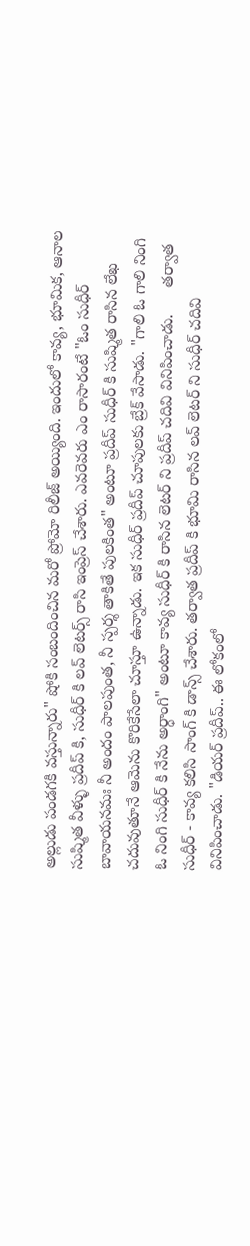అల్లుడు పండగకి వస్తున్నారు" షోకి సంబందించిన మరో ప్రోమో రిలీజ్ అయ్యింది. ఇందులో కావ్య, భూమిక, ఆనాల సుష్మిత వీళ్ళు ప్రదీప్ కి, సుధీర్ కి లవ్ లెటర్స్ రాసి ఇంప్రెస్ చేశారు. ఎవరెవరు ఎం రాసారంటే "ఓం సుధీర్ బావాయనమః నీ అందం పాలపుంత, నీ స్పర్శ తాకితే పులకింత" అంటూ ప్రదీప్ సుధీర్ కి సుష్మిత రాసిన లేఖ చదువుతూనే ఆమెను కొరికేసేలా చూస్తూ ఉన్నాడు. ఇక సుధీర్ ప్రదీప్ చూపులకు బ్రేక్ వేసాడు. "గాలి ఓ గాలి నింగి ఓ నింగి సుధీర్ కి నేను అర్ధాంగి" అంటూ కావ్య సుధీర్ కి రాసిన లెటర్ ని ప్రదీప్ చదివి వినిపించాడు.      తర్వాత సుధీర్ - కావ్య కలిసి సాంగ్ కి డాన్స్ చేశారు. తర్వాత ప్రదీప్ కి భూమి రాసిన లవ్ లెటర్ ని సుధీర్ చదివి వినిపించాడు. "డియర్ ప్రదీప్.. ఈ లోకంలో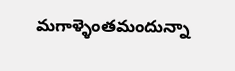మగాళ్ళెంతమందున్నా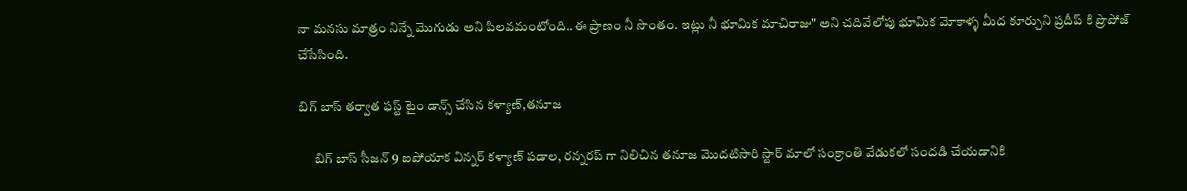నా మనసు మాత్రం నిన్నే మొగుడు అని పిలవమంటోంది..ఈ ప్రాణం నీ సొంతం. ఇట్లు నీ భూమిక మాచిరాజు" అని చదివేలోపు భూమిక మోకాళ్ళ మీద కూర్చుని ప్రదీప్ కి ప్రొపోజ్ చేసేసింది.

బిగ్ బాస్ తర్వాత ఫస్ట్ టైం డాన్స్ చేసిన కళ్యాణ్,తనూజ

      బిగ్ బాస్ సీజన్ 9 ఐపోయాక విన్నర్ కళ్యాణ్ పడాల, రన్నరప్ గా నిలిచిన తనూజ మొదటిసారి స్టార్ మాలో సంక్రాంతి వేడుకలో సందడి చేయడానికి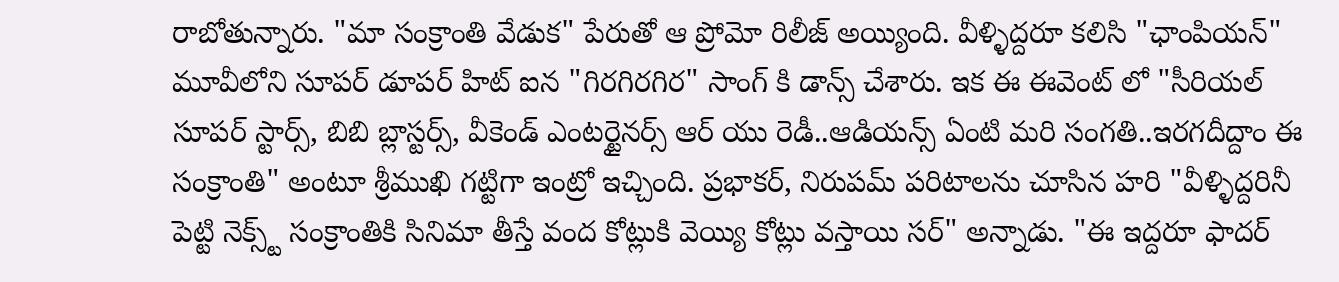రాబోతున్నారు. "మా సంక్రాంతి వేడుక" పేరుతో ఆ ప్రోమో రిలీజ్ అయ్యింది. వీళ్ళిద్దరూ కలిసి "ఛాంపియన్" మూవీలోని సూపర్ డూపర్ హిట్ ఐన "గిరగిరగిర" సాంగ్ కి డాన్స్ చేశారు. ఇక ఈ ఈవెంట్ లో "సీరియల్ సూపర్ స్టార్స్, బిబి బ్లాస్టర్స్, వీకెండ్ ఎంటర్టైనర్స్ ఆర్ యు రెడీ..ఆడియన్స్ ఏంటి మరి సంగతి..ఇరగదీద్దాం ఈ సంక్రాంతి" అంటూ శ్రీముఖి గట్టిగా ఇంట్రో ఇచ్చింది. ప్రభాకర్, నిరుపమ్ పరిటాలను చూసిన హరి "వీళ్ళిద్దరినీ పెట్టి నెక్స్ట్ సంక్రాంతికి సినిమా తీస్తే వంద కోట్లుకి వెయ్యి కోట్లు వస్తాయి సర్" అన్నాడు. "ఈ ఇద్దరూ ఫాదర్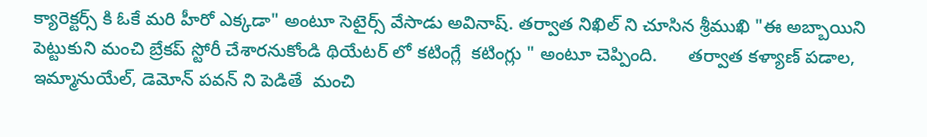క్యారెక్టర్స్ కి ఓకే మరి హీరో ఎక్కడా" అంటూ సెటైర్స్ వేసాడు అవినాష్. తర్వాత నిఖిల్ ని చూసిన శ్రీముఖి "ఈ అబ్బాయిని పెట్టుకుని మంచి బ్రేకప్ స్టోరీ చేశారనుకోండి థియేటర్ లో కటింగ్లే  కటింగ్లు " అంటూ చెప్పింది.      తర్వాత కళ్యాణ్ పడాల, ఇమ్మానుయేల్, డెమోన్ పవన్ ని పెడితే  మంచి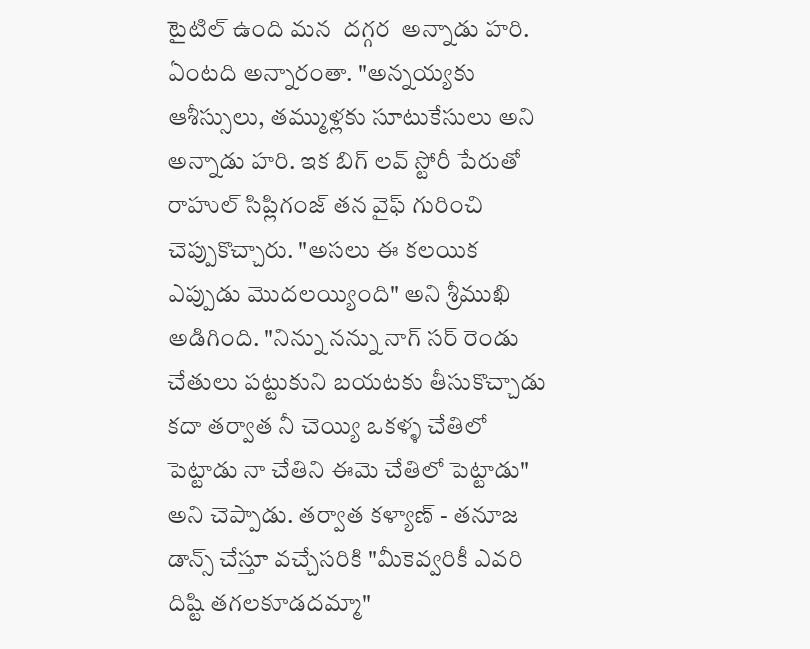టైటిల్ ఉంది మన  దగ్గర  అన్నాడు హరి. ఏంటది అన్నారంతా. "అన్నయ్యకు ఆశీస్సులు, తమ్ముళ్లకు సూటుకేసులు అని అన్నాడు హరి. ఇక బిగ్ లవ్ స్టోరీ పేరుతో రాహుల్ సిప్లిగంజ్ తన వైఫ్ గురించి చెప్పుకొచ్చారు. "అసలు ఈ కలయిక ఎప్పుడు మొదలయ్యింది" అని శ్రీముఖి అడిగింది. "నిన్ను నన్ను నాగ్ సర్ రెండు చేతులు పట్టుకుని బయటకు తీసుకొచ్చాడు కదా తర్వాత నీ చెయ్యి ఒకళ్ళ చేతిలో పెట్టాడు నా చేతిని ఈమె చేతిలో పెట్టాడు" అని చెప్పాడు. తర్వాత కళ్యాణ్ - తనూజ డాన్స్ చేస్తూ వచ్చేసరికి "మీకెవ్వరికీ ఎవరి దిష్టి తగలకూడదమ్మా"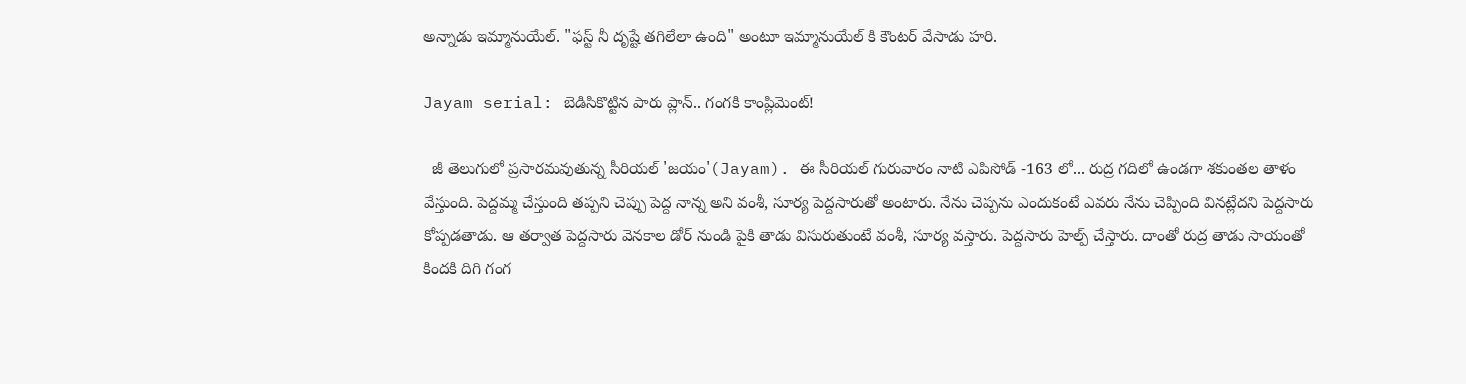అన్నాడు ఇమ్మానుయేల్. "ఫస్ట్ నీ దృష్టే తగిలేలా ఉంది" అంటూ ఇమ్మానుయేల్ కి కౌంటర్ వేసాడు హరి.

Jayam serial: బెడిసికొట్టిన పారు ప్లాన్.. గంగకి కాంప్లిమెంట్!

  జీ తెలుగులో ప్రసారమవుతున్న సీరియల్ 'జయం'(Jayam). ఈ సీరియల్ గురువారం నాటి ఎపిసోడ్ -163 లో... రుద్ర గదిలో ఉండగా శకుంతల తాళం వేస్తుంది. పెద్దమ్మ చేస్తుంది తప్పని చెప్పు పెద్ద నాన్న అని వంశీ, సూర్య పెద్దసారుతో అంటారు. నేను చెప్పను ఎందుకంటే ఎవరు నేను చెప్పింది వినట్లేదని పెద్దసారు కోప్పడతాడు. ఆ తర్వాత పెద్దసారు వెనకాల డోర్ నుండి పైకి తాడు విసురుతుంటే వంశీ, సూర్య వస్తారు. పెద్దసారు హెల్ప్ చేస్తారు. దాంతో రుద్ర తాడు సాయంతో కిందకి దిగి గంగ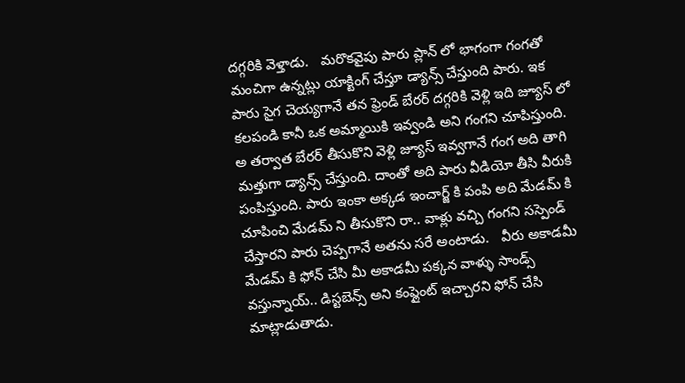దగ్గరికి వెళ్తాడు.   మరొకవైపు పారు ప్లాన్ లో భాగంగా గంగతో మంచిగా ఉన్నట్లు యాక్టింగ్ చేస్తూ డ్యాన్స్ చేస్తుంది పారు. ఇక పారు సైగ చెయ్యగానే తన ఫ్రెండ్ బేరర్ దగ్గరికి వెళ్లి ఇది జ్యూస్ లో కలపండి కానీ ఒక అమ్మాయికి ఇవ్వండి అని గంగని చూపిస్తుంది. అ తర్వాత బేరర్ తీసుకొని వెళ్లి జ్యూస్ ఇవ్వగానే గంగ అది తాగి మత్తుగా డ్యాన్స్ చేస్తుంది. దాంతో అది పారు వీడియో తీసి వీరుకి పంపిస్తుంది. పారు ఇంకా అక్కడ ఇంచార్జ్ కి పంపి అది మేడమ్ కి చూపించి మేడమ్ ని తీసుకొని రా.. వాళ్లు వచ్చి గంగని సస్పెండ్ చేస్తారని పారు చెప్పగానే అతను సరే అంటాడు.   వీరు అకాడమీ మేడమ్ కి ఫోన్ చేసి మీ అకాడమీ పక్కన వాళ్ళు సాండ్స్ వస్తున్నాయ్.. డిస్టబెన్స్ అని కంప్లైంట్ ఇచ్చారని ఫోన్ చేసి మాట్లాడుతాడు.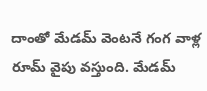దాంతో మేడమ్ వెంటనే గంగ వాళ్ల రూమ్ వైపు వస్తుంది. మేడమ్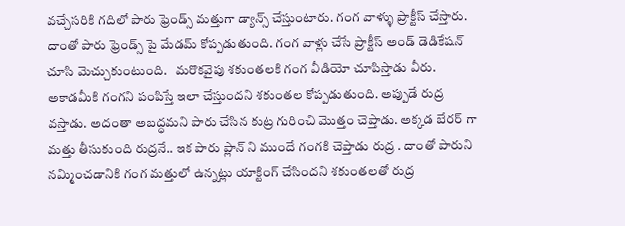వచ్చేసరికి గదిలో పారు ఫ్రెండ్స్ మత్తుగా డ్యాన్స్ చేస్తుంటారు. గంగ వాళ్ళు ప్రాక్టీస్ చేస్తారు. దాంతో పారు ఫ్రెండ్స్ పై మేడమ్ కోప్పడుతుంది. గంగ వాళ్లు చేసే ప్రాక్టీస్ అండ్ డెడికేషన్ చూసి మెచ్చుకుంటుంది.   మరొకవైపు శకుంతలకి గంగ వీడియో చూపిస్తాడు వీరు. అకాడమీకి గంగని పంపిస్తే ఇలా చేస్తుందని శకుంతల కోప్పడుతుంది. అప్పుడే రుద్ర వస్తాడు. అదంతా అబద్ధమని పారు చేసిన కుట్ర గురించి మొత్తం చెప్తాడు. అక్కడ బేరర్ గా మత్తు తీసుకుంది రుద్రనే.. ఇక పారు ప్లాన్ ని ముందే గంగకి చెప్తాడు రుద్ర . దాంతో పారుని నమ్మించడానికి గంగ మత్తులో ఉన్నట్లు యాక్టింగ్ చేసిందని శకుంతలతో రుద్ర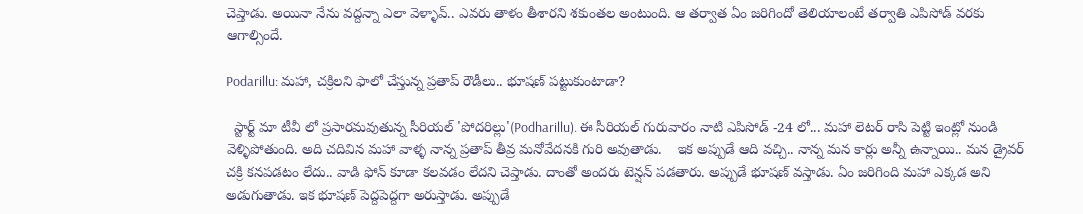చెప్తాడు. అయినా నేను వద్దన్నా ఎలా వెళ్ళావ్.. ఎవరు తాళం తీశారని శకుంతల అంటుంది. ఆ తర్వాత ఏం జరిగిందో తెలియాలంటే తర్వాతి ఎపిసోడ్ వరకు ఆగాల్సిందే.

Podarillu: మహా, చక్రిలని ఫాలో చేస్తున్న ప్రతాప్ రౌడీలు.. భూషణ్ పట్టుకుంటాడా?

  స్టార్ట్ మా టీవీ లో ప్రసారమవుతున్న సీరియల్ 'పోదరిల్లు'(Podharillu). ఈ సీరియల్ గురువారం నాటి ఎపిసోడ్ -24 లో... మహా లెటర్ రాసి పెట్టి ఇంట్లో నుండి వెళ్ళిపోతుంది. అది చదివిన మహా వాళ్ళ నాన్న ప్రతాప్ తీవ్ర మనోవేదనకి గురి అవుతాడు.    ఇక అప్పుడే ఆది వచ్చి.. నాన్న మన కార్లు అన్నీ ఉన్నాయి.. మన డ్రైవర్ చక్రి కనపడటం లేదు.. వాడి ఫోన్ కూడా కలవడం లేదని చెప్తాడు. దాంతో అందరు టెన్షన్ పడతారు. అప్పుడే భూషణ్ వస్తాడు. ఏం జరిగింది మహా ఎక్కడ అని అడుగుతాడు. ఇక భూషణ్ పెద్దపెద్దగా అరుస్తాడు. అప్పుడే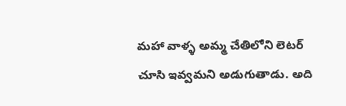మహా వాళ్ళ అమ్మ చేతిలోని లెటర్ చూసి ఇవ్వమని అడుగుతాడు. అది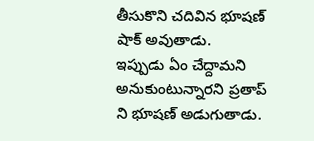తీసుకొని చదివిన భూషణ్ షాక్ అవుతాడు.   ఇప్పుడు ఏం చేద్దామని అనుకుంటున్నారని ప్రతాప్ ని భూషణ్ అడుగుతాడు.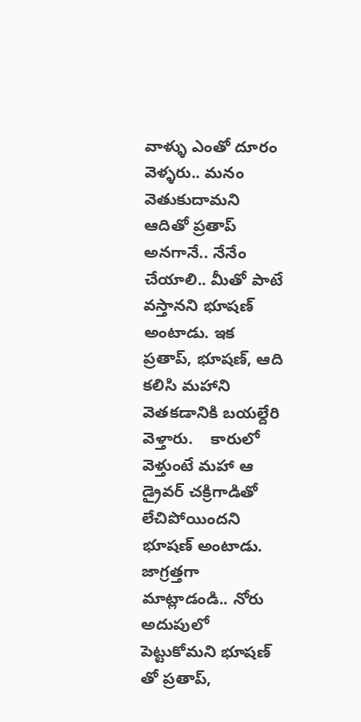వాళ్ళు ఎంతో దూరం వెళ్ళరు.. మనం వెతుకుదామని ఆదితో ప్రతాప్ అనగానే.. నేనేం చేయాలి.. మీతో పాటే వస్తానని భూషణ్ అంటాడు. ఇక ప్రతాప్, భూషణ్, ఆది కలిసి మహాని వెతకడానికి బయల్దేరి వెళ్తారు.    కారులో వెళ్తుంటే మహా ఆ డ్రైవర్ చక్రిగాడితో లేచిపోయిందని భూషణ్ అంటాడు.  జాగ్రత్తగా మాట్లాడండి.. నోరు అదుపులో పెట్టుకోమని భూషణ్ తో ప్రతాప్,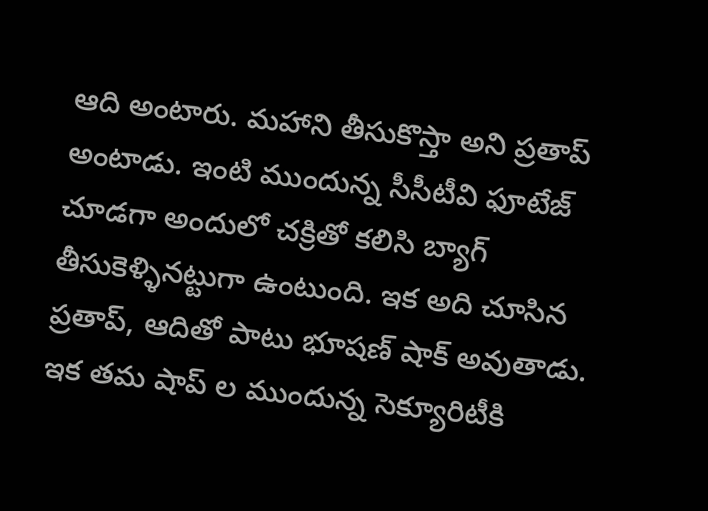ఆది అంటారు. మహాని తీసుకొస్తా అని ప్రతాప్ అంటాడు. ఇంటి ముందున్న సీసీటీవి ఫూటేజ్ చూడగా అందులో చక్రితో కలిసి బ్యాగ్ తీసుకెళ్ళినట్టుగా ఉంటుంది. ఇక అది చూసిన ప్రతాప్, ఆదితో పాటు భూషణ్ షాక్ అవుతాడు.   ఇక తమ షాప్ ల ముందున్న సెక్యూరిటీకి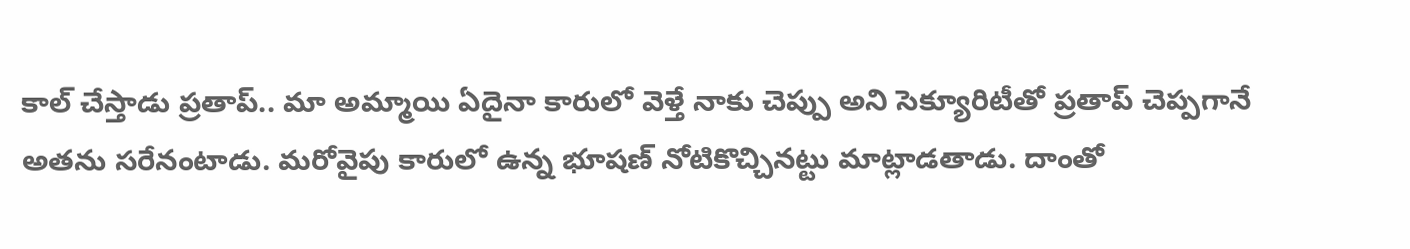కాల్ చేస్తాడు ప్రతాప్.. మా అమ్మాయి ఏదైనా కారులో వెళ్తే నాకు చెప్పు అని సెక్యూరిటీతో ప్రతాప్ చెప్పగానే అతను సరేనంటాడు. మరోవైపు కారులో ఉన్న భూషణ్ నోటికొచ్చినట్టు మాట్లాడతాడు. దాంతో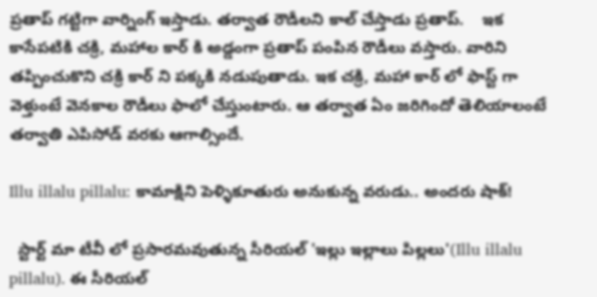ప్రతాప్ గట్టిగా వార్నింగ్ ఇస్తాడు. తర్వాత రౌడీలని కాల్ చేస్తాడు ప్రతాప్.    ఇక కాసేపటికి చక్రి, మహాల కార్ కి అడ్డంగా ప్రతాప్ పంపిన రౌడీలు వస్తారు. వారిని తప్పించుకొని చక్రి కార్ ని పక్కకి నడుపుతాడు. ఇక చక్రి, మహా కార్ లో ఫాస్ట్ గా వెళ్తుంటే వెనకాల రౌడీలు ఫాలో చేస్తుంటారు. ఆ తర్వాత ఏం జరిగిందో తెలియాలంటే తర్వాతి ఎపిసోడ్ వరకు ఆగాల్సిందే.

Illu illalu pillalu: కామాక్షిని పెళ్ళికూతురు అనుకున్న వరుడు.. అందరు షాక్!

  స్టార్ట్ మా టీవీ లో ప్రసారమవుతున్న సీరియల్ 'ఇల్లు ఇల్లాలు పిల్లలు'(Illu illalu pillalu). ఈ సీరియల్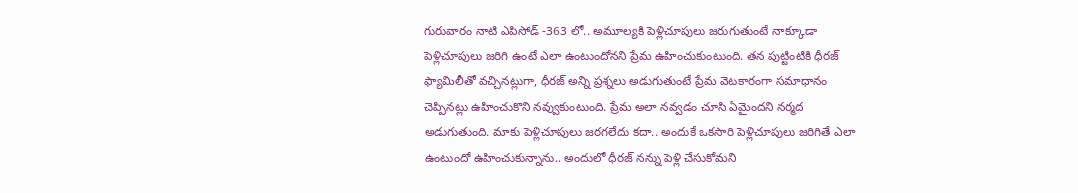గురువారం నాటి ఎపిసోడ్ -363 లో.. అమూల్యకి పెళ్లిచూపులు జరుగుతుంటే నాక్కూడా పెళ్లిచూపులు జరిగి ఉంటే ఎలా ఉంటుందోనని ప్రేమ ఉహించుకుంటుంది. తన పుట్టింటికి ధీరజ్ ఫ్యామిలీతో వచ్చినట్లుగా, ధీరజ్ అన్ని ప్రశ్నలు అడుగుతుంటే ప్రేమ వెటకారంగా సమాధానం చెప్పినట్లు ఉహించుకొని నవ్వుకుంటుంది. ప్రేమ అలా నవ్వడం చూసి ఏమైందని నర్మద అడుగుతుంది. మాకు పెళ్లిచూపులు జరగలేదు కదా.. అందుకే ఒకసారి పెళ్లిచూపులు జరిగితే ఎలా ఉంటుందో ఉహించుకున్నాను.. అందులో ధీరజ్ నన్ను పెళ్లి చేసుకోమని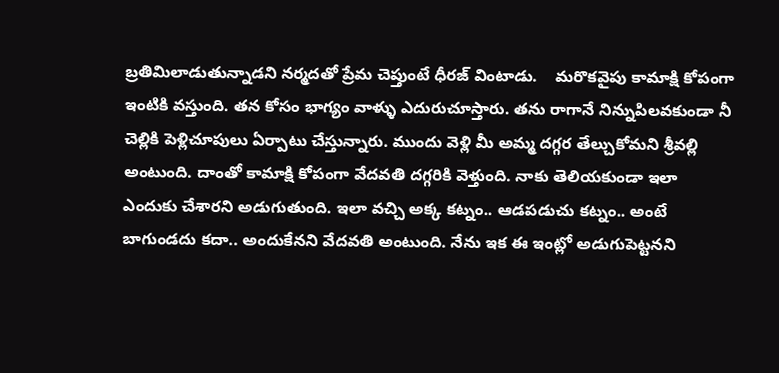బ్రతిమిలాడుతున్నాడని నర్మదతో ప్రేమ చెప్తుంటే ధీరజ్ వింటాడు.    మరొకవైపు కామాక్షి కోపంగా ఇంటికి వస్తుంది. తన కోసం భాగ్యం వాళ్ళు ఎదురుచూస్తారు. తను రాగానే నిన్నుపిలవకుండా నీ చెల్లికి పెళ్లిచూపులు ఏర్పాటు చేస్తున్నారు. ముందు వెళ్లి మీ అమ్మ దగ్గర తేల్చుకోమని శ్రీవల్లి అంటుంది. దాంతో కామాక్షి కోపంగా వేదవతి దగ్గరికి వెళ్తుంది. నాకు తెలియకుండా ఇలా ఎందుకు చేశారని అడుగుతుంది. ఇలా వచ్చి అక్క కట్నం.. ఆడపడుచు కట్నం.. అంటే బాగుండదు కదా.. అందుకేనని వేదవతి అంటుంది. నేను ఇక ఈ ఇంట్లో అడుగుపెట్టనని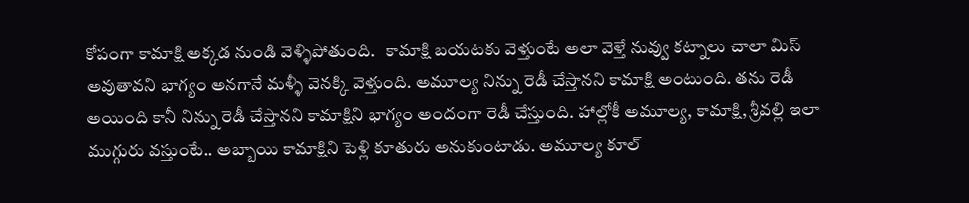కోపంగా కామాక్షి అక్కడ నుండి వెళ్ళిపోతుంది.   కామాక్షి బయటకు వెళ్తుంటే అలా వెళ్తే నువ్వు కట్నాలు చాలా మిస్ అవుతావని భాగ్యం అనగానే మళ్ళీ వెనక్కి వెళ్తుంది. అమూల్య నిన్ను రెడీ చేస్తానని కామాక్షి అంటుంది. తను రెడీ అయింది కానీ నిన్ను రెడీ చేస్తానని కామాక్షిని భాగ్యం అందంగా రెడీ చేస్తుంది. హాల్లోకీ అమూల్య, కామాక్షి, శ్రీవల్లి ఇలా ముగ్గురు వస్తుంటే.. అబ్బాయి కామాక్షిని పెళ్లి కూతురు అనుకుంటాడు. అమూల్య కూల్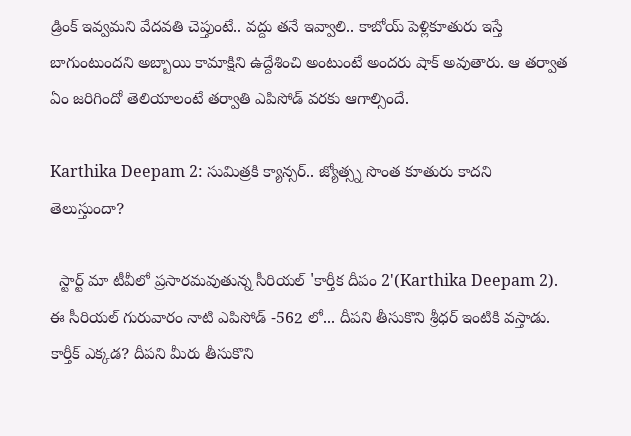డ్రింక్ ఇవ్వమని వేదవతి చెప్తుంటే.. వద్దు తనే ఇవ్వాలి.. కాబోయ్ పెళ్లికూతురు ఇస్తే బాగుంటుందని అబ్బాయి కామాక్షిని ఉద్దేశించి అంటుంటే అందరు షాక్ అవుతారు. ఆ తర్వాత ఏం జరిగిందో తెలియాలంటే తర్వాతి ఎపిసోడ్ వరకు ఆగాల్సిందే.

Karthika Deepam 2: సుమిత్రకి క్యాన్సర్.. జ్యోత్స్న సొంత కూతురు కాదని తెలుస్తుందా?

  స్టార్ట్ మా టీవీలో ప్రసారమవుతున్న సీరియల్ 'కార్తీక దీపం 2'(Karthika Deepam 2). ఈ సీరియల్ గురువారం నాటి ఎపిసోడ్ -562 లో... దీపని తీసుకొని శ్రీధర్ ఇంటికి వస్తాడు. కార్తీక్ ఎక్కడ? దీపని మీరు తీసుకొని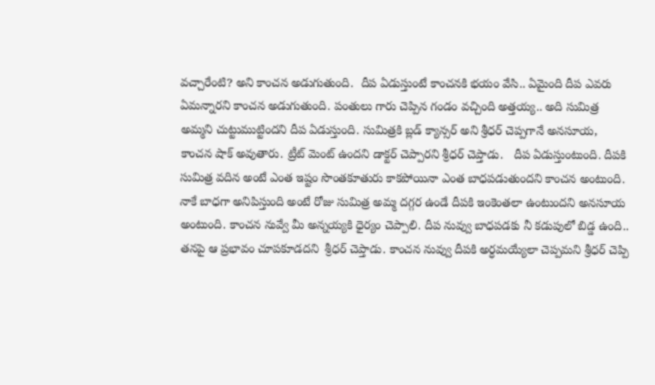వచ్చారేంటి? అని కాంచన అడుగుతుంది.  దీప ఏడుస్తుంటే కాంచనకి భయం వేసి.. ఏమైంది దీప ఎవరు ఏమన్నారని కాంచన అడుగుతుంది. పంతులు గారు చెప్పిన గండం వచ్చింది అత్తయ్య.. అది సుమిత్ర అమ్మని చుట్టుముట్టిందని దీప ఏడుస్తుంది. సుమిత్రకి బ్లడ్ క్యాన్సర్ అని శ్రీధర్ చెప్పగానే అనసూయ, కాంచన షాక్ అవుతారు. ట్రీట్ మెంట్ ఉందని డాక్టర్ చెప్పారని శ్రీధర్ చెప్తాడు.   దీప ఏడుస్తుంటుంది. దీపకి సుమిత్ర వదిన అంటే ఎంత ఇష్టం సొంతకూతురు కాకపోయినా ఎంత బాధపడుతుందని కాంచన అంటుంది. నాకే బాధగా అనిపిస్తుంది అంటే రోజు సుమిత్ర అమ్మ దగ్గర ఉండే దీపకి ఇంకెంతలా ఉంటుందని అనసూయ అంటుంది. కాంచన నువ్వే మీ అన్నయ్యకి ధైర్యం చెప్పాలి. దీప నువ్వు బాధపడకు నీ కడుపులో బిడ్డ ఉంది.. తనపై ఆ ప్రభావం చూపకూడదని  శ్రీధర్ చెప్తాడు. కాంచన నువ్వు దీపకి అర్ధమయ్యేలా చెప్పమని శ్రీధర్ చెప్పి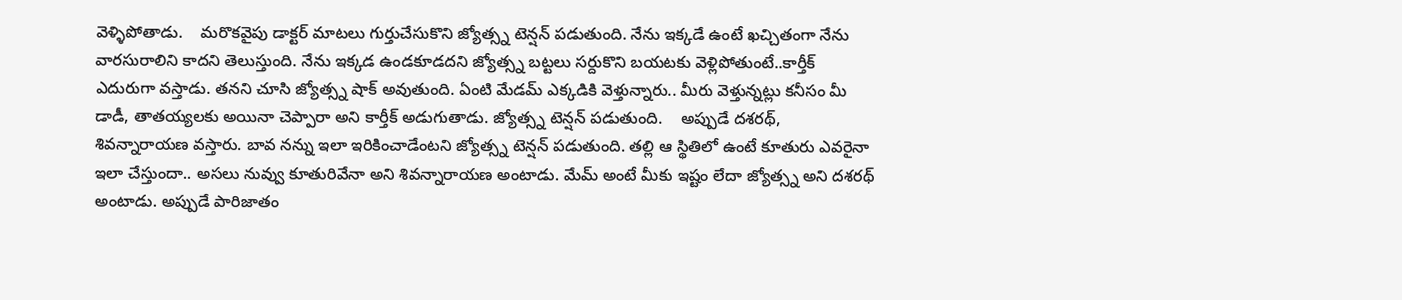వెళ్ళిపోతాడు.    మరొకవైపు డాక్టర్ మాటలు గుర్తుచేసుకొని జ్యోత్స్న టెన్షన్ పడుతుంది. నేను ఇక్కడే ఉంటే ఖచ్చితంగా నేను వారసురాలిని కాదని తెలుస్తుంది. నేను ఇక్కడ ఉండకూడదని జ్యోత్స్న బట్టలు సర్దుకొని బయటకు వెళ్లిపోతుంటే..కార్తీక్ ఎదురుగా వస్తాడు. తనని చూసి జ్యోత్స్న షాక్ అవుతుంది. ఏంటి మేడమ్ ఎక్కడికి వెళ్తున్నారు.. మీరు వెళ్తున్నట్లు కనీసం మీ డాడీ, తాతయ్యలకు అయినా చెప్పారా అని కార్తీక్ అడుగుతాడు. జ్యోత్స్న టెన్షన్ పడుతుంది.    అప్పుడే దశరథ్, శివన్నారాయణ వస్తారు. బావ నన్ను ఇలా ఇరికించాడేంటని జ్యోత్స్న టెన్షన్ పడుతుంది. తల్లి ఆ స్థితిలో ఉంటే కూతురు ఎవరైనా ఇలా చేస్తుందా.. అసలు నువ్వు కూతురివేనా అని శివన్నారాయణ అంటాడు. మేమ్ అంటే మీకు ఇష్టం లేదా జ్యోత్స్న అని దశరథ్ అంటాడు. అప్పుడే పారిజాతం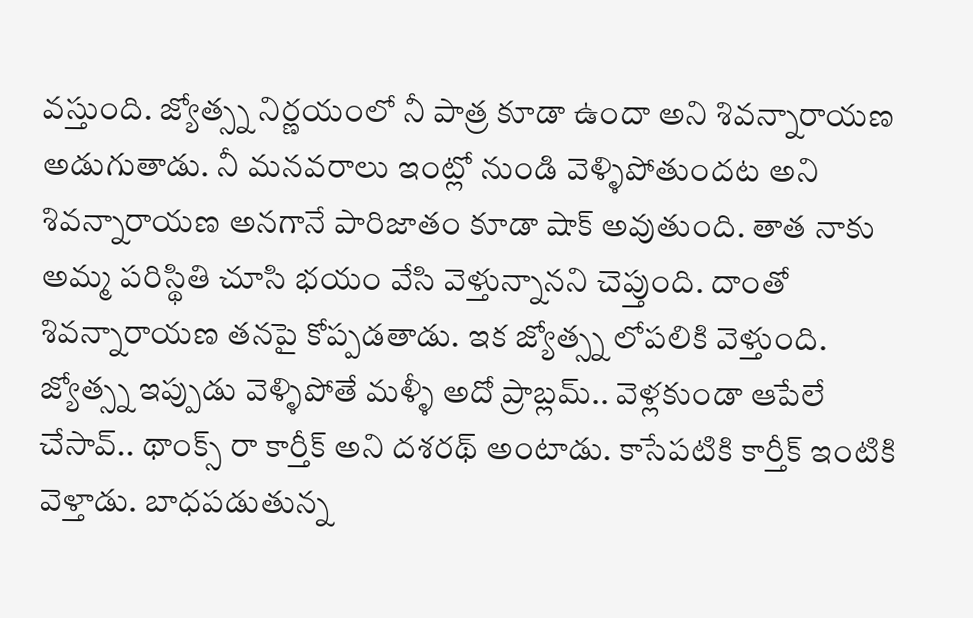వస్తుంది. జ్యోత్స్న నిర్ణయంలో నీ పాత్ర కూడా ఉందా అని శివన్నారాయణ అడుగుతాడు. నీ మనవరాలు ఇంట్లో నుండి వెళ్ళిపోతుందట అని శివన్నారాయణ అనగానే పారిజాతం కూడా షాక్ అవుతుంది. తాత నాకు అమ్మ పరిస్థితి చూసి భయం వేసి వెళ్తున్నానని చెప్తుంది. దాంతో శివన్నారాయణ తనపై కోప్పడతాడు. ఇక జ్యోత్స్న లోపలికి వెళ్తుంది.    జ్యోత్స్న ఇప్పుడు వెళ్ళిపోతే మళ్ళీ అదో ప్రాబ్లమ్.. వెళ్లకుండా ఆపేలే చేసావ్.. థాంక్స్ రా కార్తీక్ అని దశరథ్ అంటాడు. కాసేపటికి కార్తీక్ ఇంటికి వెళ్తాడు. బాధపడుతున్న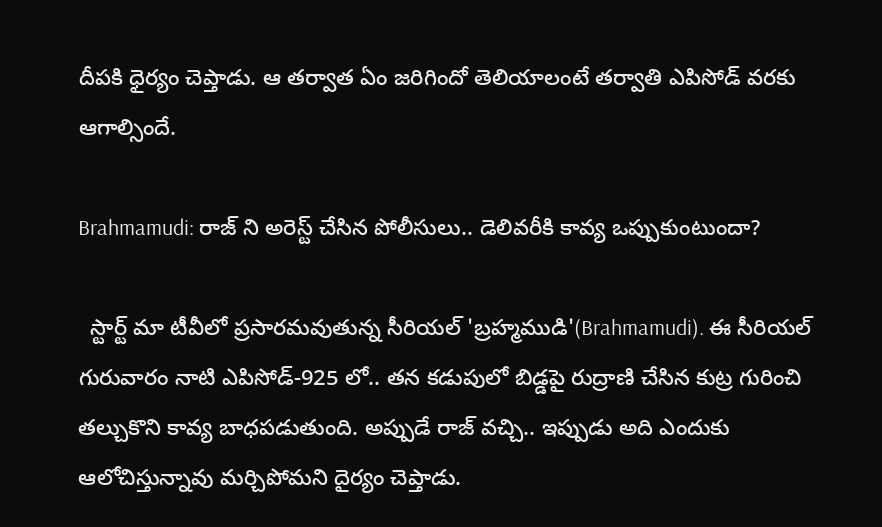దీపకి ధైర్యం చెప్తాడు. ఆ తర్వాత ఏం జరిగిందో తెలియాలంటే తర్వాతి ఎపిసోడ్ వరకు ఆగాల్సిందే.

Brahmamudi: రాజ్ ని అరెస్ట్ చేసిన పోలీసులు.. డెలివరీకి కావ్య ఒప్పుకుంటుందా?

  స్టార్ట్ మా టీవీలో ప్రసారమవుతున్న సీరియల్ 'బ్రహ్మముడి'(Brahmamudi). ఈ సీరియల్ గురువారం నాటి ఎపిసోడ్-925 లో.. తన కడుపులో బిడ్డపై రుద్రాణి చేసిన కుట్ర గురించి తల్చుకొని కావ్య బాధపడుతుంది. అప్పుడే రాజ్ వచ్చి.. ఇప్పుడు అది ఎందుకు ఆలోచిస్తున్నావు మర్చిపోమని దైర్యం చెప్తాడు.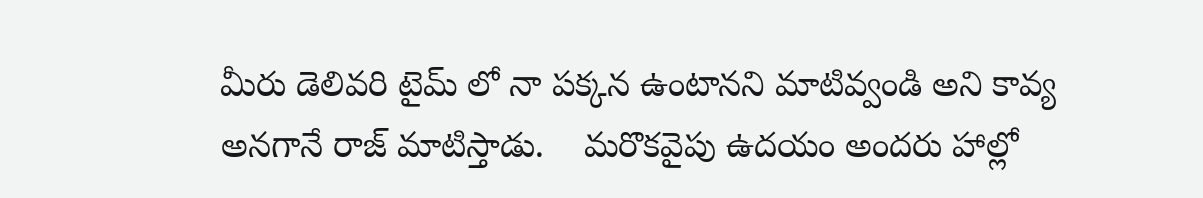మీరు డెలివరి టైమ్ లో నా పక్కన ఉంటానని మాటివ్వండి అని కావ్య అనగానే రాజ్ మాటిస్తాడు.    మరొకవైపు ఉదయం అందరు హాల్లో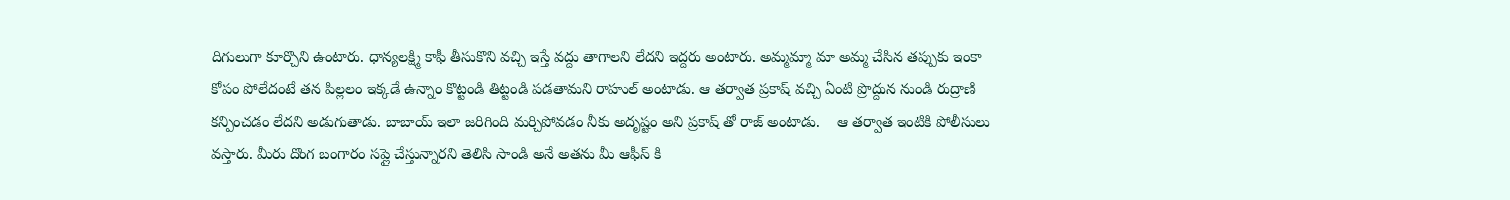దిగులుగా కూర్చొని ఉంటారు. ధాన్యలక్ష్మి కాఫీ తీసుకొని వచ్చి ఇస్తే వద్దు తాగాలని లేదని ఇద్దరు అంటారు. అమ్మమ్మా మా అమ్మ చేసిన తప్పుకు ఇంకా కోపం పోలేదంటే తన పిల్లలం ఇక్కడే ఉన్నాం కొట్టండి తిట్టండి పడతామని రాహుల్ అంటాడు. ఆ తర్వాత ప్రకాష్ వచ్చి ఏంటి ప్రొద్దున నుండి రుద్రాణి కన్పించడం లేదని అడుగుతాడు. బాబాయ్ ఇలా జరిగింది మర్చిపోవడం నీకు అదృష్టం అని ప్రకాష్ తో రాజ్ అంటాడు.    ఆ తర్వాత ఇంటికి పోలీసులు వస్తారు. మీరు దొంగ బంగారం సప్లై చేస్తున్నారని తెలిసి సాండి అనే అతను మీ ఆఫీస్ కి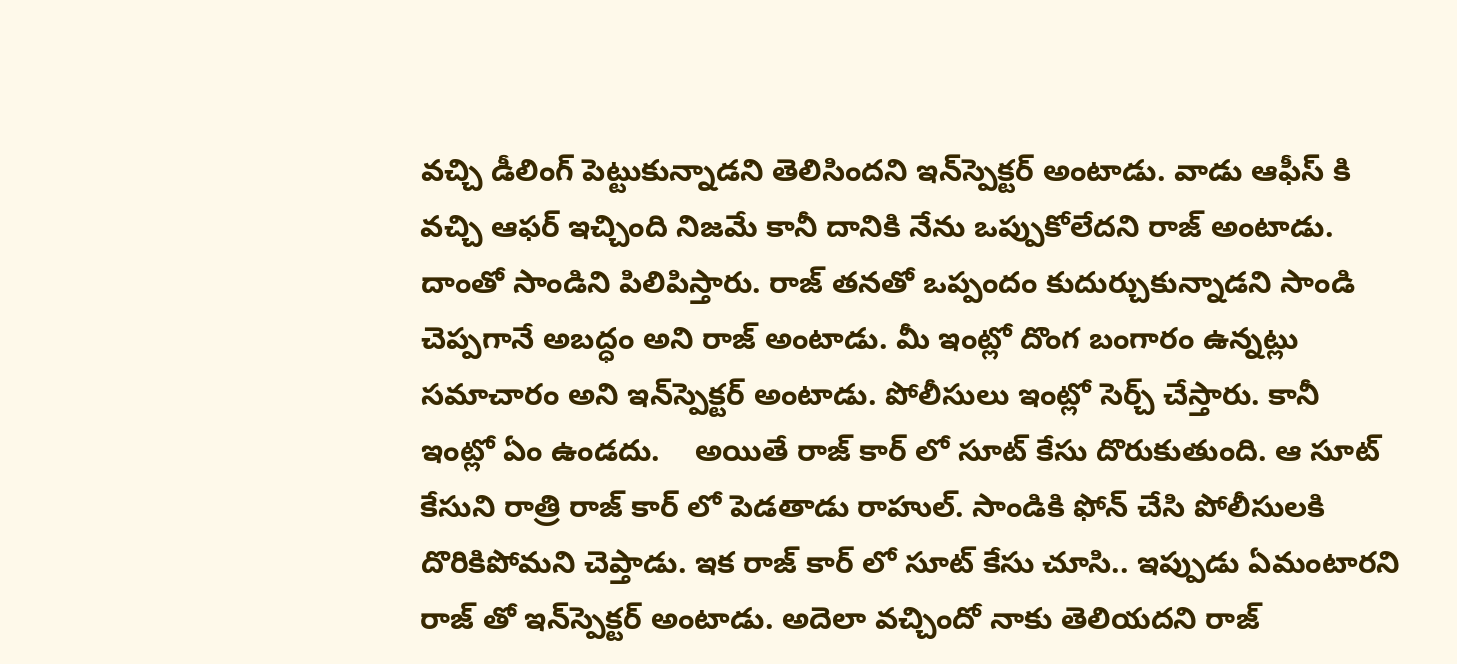వచ్చి డీలింగ్ పెట్టుకున్నాడని తెలిసిందని ఇన్‌స్పెక్టర్ అంటాడు. వాడు ఆఫీస్ కి వచ్చి ఆఫర్ ఇచ్చింది నిజమే కానీ దానికి నేను ఒప్పుకోలేదని రాజ్ అంటాడు. దాంతో సాండిని పిలిపిస్తారు. రాజ్ తనతో ఒప్పందం కుదుర్చుకున్నాడని సాండి చెప్పగానే అబద్ధం అని రాజ్ అంటాడు. మీ ఇంట్లో దొంగ బంగారం ఉన్నట్లు సమాచారం అని ఇన్‌స్పెక్టర్ అంటాడు. పోలీసులు ఇంట్లో సెర్చ్ చేస్తారు. కానీ ఇంట్లో ఏం ఉండదు.    అయితే రాజ్ కార్ లో సూట్ కేసు దొరుకుతుంది. ఆ సూట్ కేసుని రాత్రి రాజ్ కార్ లో పెడతాడు రాహుల్. సాండికి ఫోన్ చేసి పోలీసులకి దొరికిపోమని చెప్తాడు. ఇక రాజ్ కార్ లో సూట్ కేసు చూసి.. ఇప్పుడు ఏమంటారని రాజ్ తో ఇన్‌స్పెక్టర్ అంటాడు. అదెలా వచ్చిందో నాకు తెలియదని రాజ్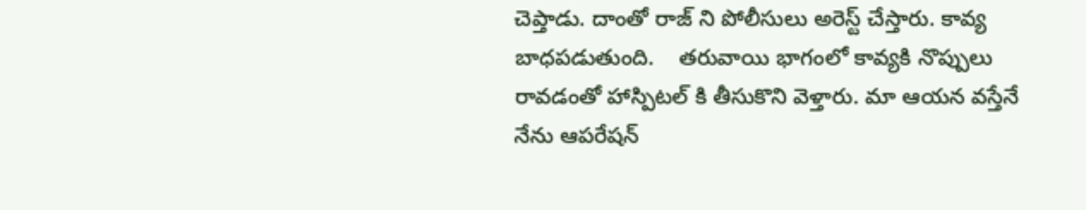చెప్తాడు. దాంతో రాజ్ ని పోలీసులు అరెస్ట్ చేస్తారు. కావ్య బాధపడుతుంది.    తరువాయి భాగంలో కావ్యకి నొప్పులు రావడంతో హాస్పిటల్ కి తీసుకొని వెళ్తారు. మా ఆయన వస్తేనే నేను ఆపరేషన్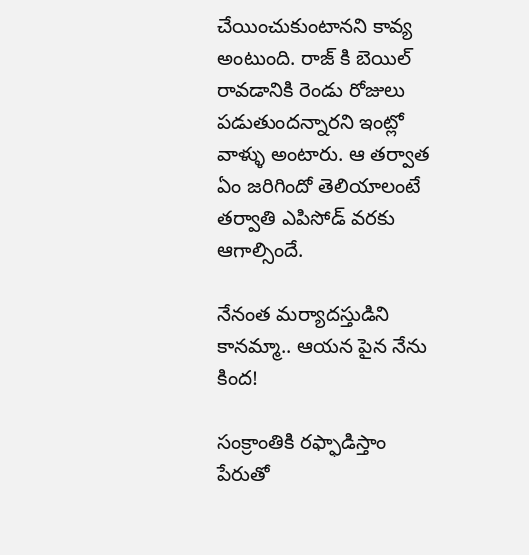చేయించుకుంటానని కావ్య అంటుంది. రాజ్ కి బెయిల్ రావడానికి రెండు రోజులు పడుతుందన్నారని ఇంట్లో వాళ్ళు అంటారు. ఆ తర్వాత ఏం జరిగిందో తెలియాలంటే తర్వాతి ఎపిసోడ్ వరకు ఆగాల్సిందే.

నేనంత మర్యాదస్తుడిని కానమ్మా.. ఆయన పైన నేను కింద!

సంక్రాంతికి రఫ్ఫాడిస్తాం పేరుతో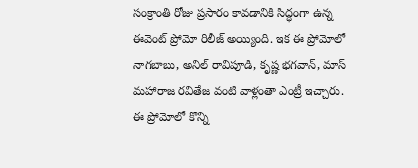సంక్రాంతి రోజు ప్రసారం కావడానికి సిద్ధంగా ఉన్న ఈవెంట్ ప్రోమో రిలీజ్ అయ్యింది. ఇక ఈ ప్రోమోలో నాగబాబు, అనిల్ రావిపూడి, కృష్ణ భగవాన్, మాస్ మహారాజ రవితేజ వంటి వాళ్లంతా ఎంట్రీ ఇచ్చారు. ఈ ప్రోమోలో కొన్ని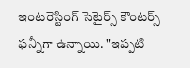ఇంటరెస్టింగ్ సెటైర్స్ కౌంటర్స్ ఫన్నీగా ఉన్నాయి. "ఇప్పటి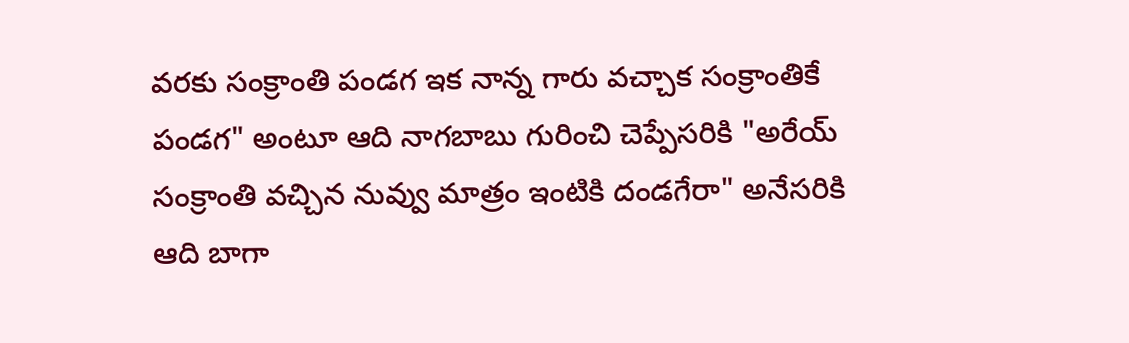వరకు సంక్రాంతి పండగ ఇక నాన్న గారు వచ్చాక సంక్రాంతికే పండగ" అంటూ ఆది నాగబాబు గురించి చెప్పేసరికి "అరేయ్ సంక్రాంతి వచ్చిన నువ్వు మాత్రం ఇంటికి దండగేరా" అనేసరికి ఆది బాగా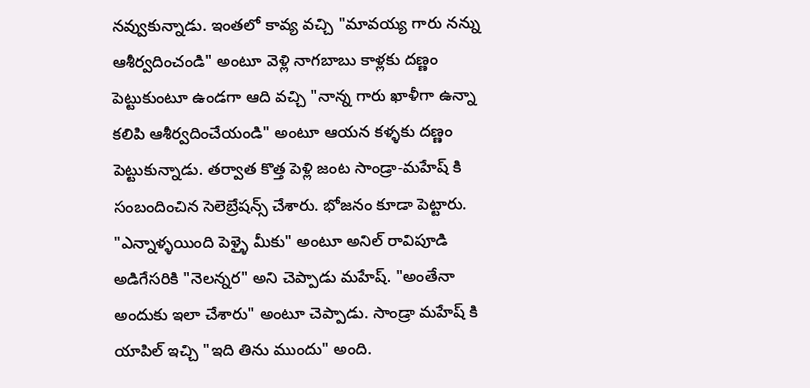నవ్వుకున్నాడు. ఇంతలో కావ్య వచ్చి "మావయ్య గారు నన్ను ఆశీర్వదించండి" అంటూ వెళ్లి నాగబాబు కాళ్లకు దణ్ణం పెట్టుకుంటూ ఉండగా ఆది వచ్చి "నాన్న గారు ఖాళీగా ఉన్నా కలిపి ఆశీర్వదించేయండి" అంటూ ఆయన కళ్ళకు దణ్ణం పెట్టుకున్నాడు. తర్వాత కొత్త పెళ్లి జంట సాండ్రా-మహేష్ కి సంబందించిన సెలెబ్రేషన్స్ చేశారు. భోజనం కూడా పెట్టారు. "ఎన్నాళ్ళయింది పెళ్ళై మీకు" అంటూ అనిల్ రావిపూడి అడిగేసరికి "నెలన్నర" అని చెప్పాడు మహేష్. "అంతేనా అందుకు ఇలా చేశారు" అంటూ చెప్పాడు. సాండ్రా మహేష్ కి యాపిల్ ఇచ్చి "ఇది తిను ముందు" అంది.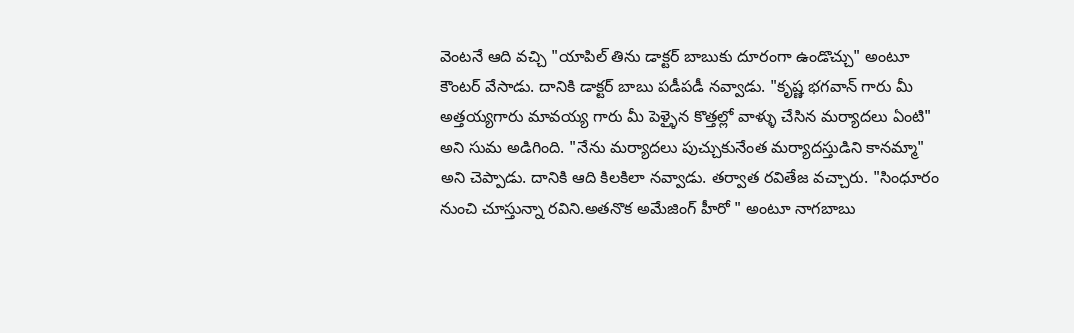వెంటనే ఆది వచ్చి "యాపిల్ తిను డాక్టర్ బాబుకు దూరంగా ఉండొచ్చు" అంటూ కౌంటర్ వేసాడు. దానికి డాక్టర్ బాబు పడీపడీ నవ్వాడు. "కృష్ణ భగవాన్ గారు మీ అత్తయ్యగారు మావయ్య గారు మీ పెళ్ళైన కొత్తల్లో వాళ్ళు చేసిన మర్యాదలు ఏంటి" అని సుమ అడిగింది. "నేను మర్యాదలు పుచ్చుకునేంత మర్యాదస్తుడిని కానమ్మా" అని చెప్పాడు. దానికి ఆది కిలకిలా నవ్వాడు. తర్వాత రవితేజ వచ్చారు. "సింధూరం నుంచి చూస్తున్నా రవిని.అతనొక అమేజింగ్ హీరో " అంటూ నాగబాబు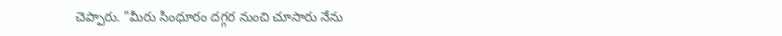చెప్పారు. "మీరు సింధూరం దగ్గర నుంచి చూసారు నేను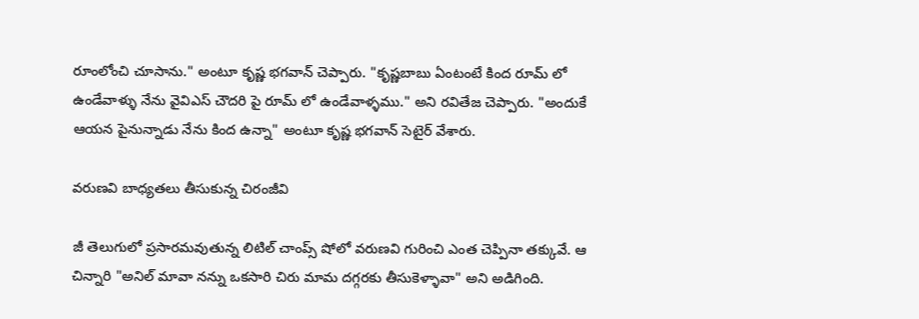రూంలోంచి చూసాను." అంటూ కృష్ణ భగవాన్ చెప్పారు. "కృష్ణబాబు ఏంటంటే కింద రూమ్ లో ఉండేవాళ్ళు నేను వైవిఎస్ చౌదరి పై రూమ్ లో ఉండేవాళ్ళము." అని రవితేజ చెప్పారు. "అందుకే ఆయన పైనున్నాడు నేను కింద ఉన్నా" అంటూ కృష్ణ భగవాన్ సెటైర్ వేశారు.

వరుణవి బాధ్యతలు తీసుకున్న చిరంజీవి

జీ తెలుగులో ప్రసారమవుతున్న లిటిల్ చాంప్స్ షోలో వరుణవి గురించి ఎంత చెప్పినా తక్కువే. ఆ చిన్నారి "అనిల్ మావా నన్ను ఒకసారి చిరు మామ దగ్గరకు తీసుకెళ్ళావా" అని అడిగింది.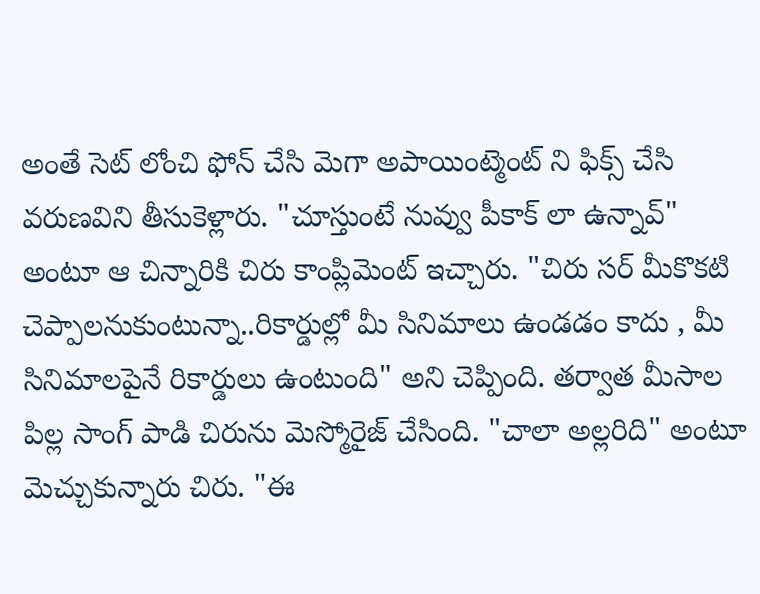అంతే సెట్ లోంచి ఫోన్ చేసి మెగా అపాయింట్మెంట్ ని ఫిక్స్ చేసి వరుణవిని తీసుకెళ్లారు. "చూస్తుంటే నువ్వు పీకాక్ లా ఉన్నావ్" అంటూ ఆ చిన్నారికి చిరు కాంప్లిమెంట్ ఇచ్చారు. "చిరు సర్ మీకొకటి చెప్పాలనుకుంటున్నా..రికార్డుల్లో మీ సినిమాలు ఉండడం కాదు , మీ సినిమాలపైనే రికార్డులు ఉంటుంది" అని చెప్పింది. తర్వాత మీసాల పిల్ల సాంగ్ పాడి చిరును మెస్మోరైజ్ చేసింది. "చాలా అల్లరిది" అంటూ మెచ్చుకున్నారు చిరు. "ఈ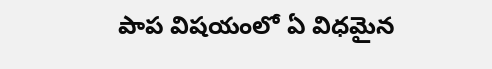పాప విషయంలో ఏ విధమైన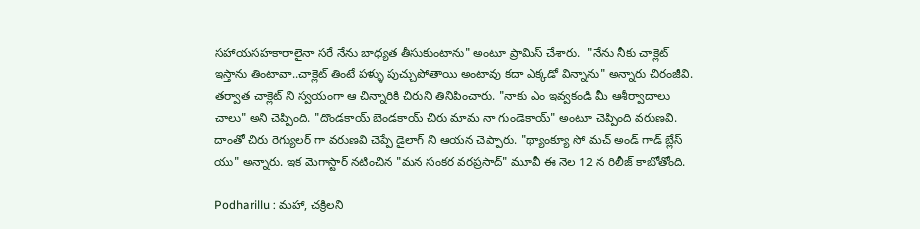సహాయసహకారాలైనా సరే నేను బాధ్యత తీసుకుంటాను" అంటూ ప్రామిస్ చేశారు.  "నేను నీకు చాక్లెట్ ఇస్తాను తింటావా..చాక్లెట్ తింటే పళ్ళు పుచ్చుపోతాయి అంటావు కదా ఎక్కడో విన్నాను" అన్నారు చిరంజీవి. తర్వాత చాక్లెట్ ని స్వయంగా ఆ చిన్నారికి చిరుని తినిపించారు. "నాకు ఎం ఇవ్వకండి మీ ఆశీర్వాదాలు చాలు" అని చెప్పింది. "దొండకాయ్ బెండకాయ్ చిరు మామ నా గుండెకాయ్" అంటూ చెప్పింది వరుణవి. దాంతో చిరు రెగ్యులర్ గా వరుణవి చెప్పే డైలాగ్ ని ఆయన చెప్పారు. "థ్యాంక్యూ సో మచ్ అండ్ గాడ్ బ్లేస్ యు" అన్నారు. ఇక మెగాస్టార్ నటించిన "మన సంకర వరప్రసాద్" మూవీ ఈ నెల 12 న రిలీజ్ కాబోతోంది.

Podharillu : మహా, చక్రిలని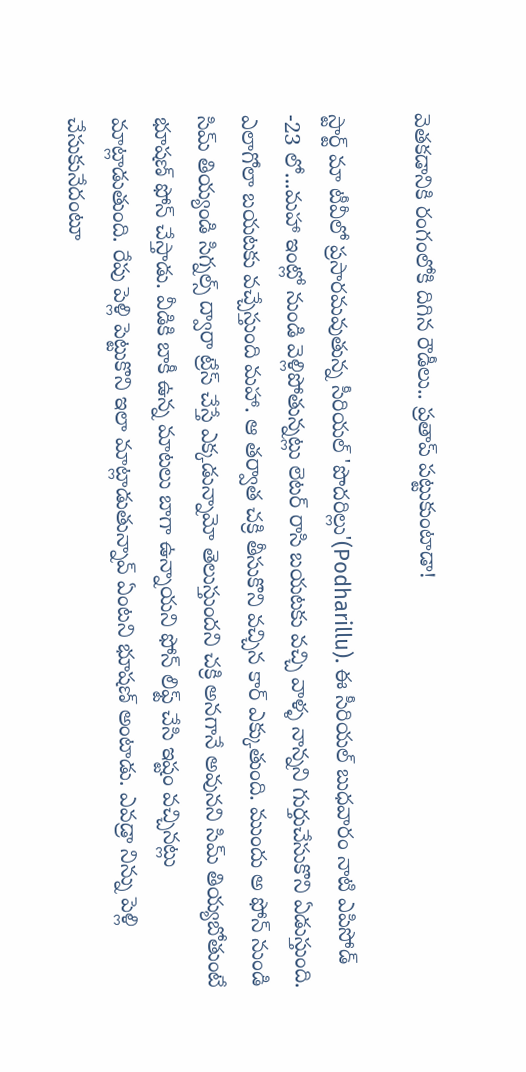వెతకడానికి రంగంలోకి దిగిన రౌడీలు.. ప్రతాప్ పట్టుకుంటాడా!

స్టార్ట్ మా టీవీలో ప్రసారమవుతున్న సీరియల్ 'పొదరిల్లు'(Podharillu). ఈ సీరియల్ బుధవారం నాటి ఎపిసోడ్ -23 లో...మహా ఇంట్లో నుండి వెళ్లిపోతున్నట్లు లెటర్ రాసి బయటకు వచ్చి వాళ్ళ నాన్నని గుర్తుచేసుకొని ఏడుస్తుంది. ఎలాగోలా బయటకు వచ్చేస్తుంది మహా. ఆ తర్వాత చక్రి తీసుకొని వచ్చిన కార్ ఎక్కుతుంది. ముందు అ ఫోన్ నుండి సిమ్ తియ్యండి సిగ్నల్స్ ద్వారా ట్రేస్ చేస్తే ఎక్కడున్నామో తెలుస్తుందని చక్రి అనగానే అవునని సిమ్ తియ్యబోతుంటే భూషణ్ ఫోన్ చేస్తాడు. వీడికి బాకీ ఉన్న మాటలు బాగా ఉన్నాయని ఫోన్ లిఫ్ట్ చేసి ఇష్టం వచ్చినట్లు మాట్లాడుతుంది. రేపు పెళ్లి పెట్టుకొని ఇలా మాట్లాడుతున్నావ్ ఏంటని భూషణ్ అంటాడు. ఎవడ్రా నిన్ను పెళ్లి చేసుకునేదంటూ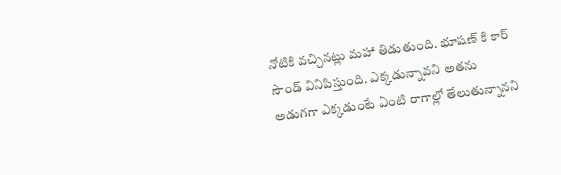నోటికి వచ్చినట్లు మహా తిడుతుంది. భూషణ్ కి కార్ సౌండ్ వినిపిస్తుంది. ఎక్కడున్నావని అతను అడుగగా ఎక్కడుంటే ఏంటి రాగాల్లో తేలుతున్నానని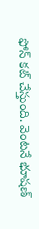ఫోన్ కట్ చేస్తుంది. వెంటనే భూషణ్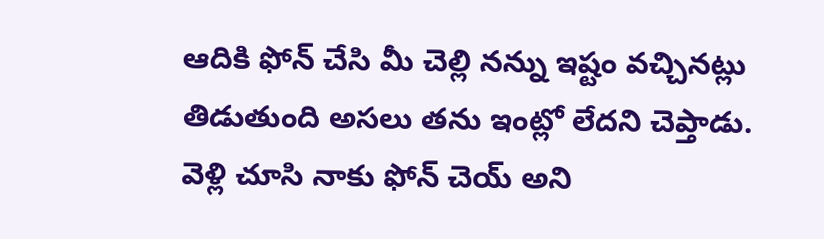ఆదికి ఫోన్ చేసి మీ చెల్లి నన్ను ఇష్టం వచ్చినట్లు తిడుతుంది అసలు తను ఇంట్లో లేదని చెప్తాడు. వెళ్లి చూసి నాకు ఫోన్ చెయ్ అని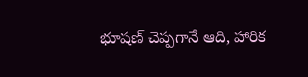భూషణ్ చెప్పగానే ఆది, హారిక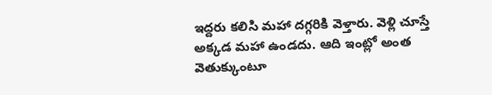ఇద్దరు కలిసి మహా దగ్గరికి వెళ్తారు. వెళ్లి చూస్తే అక్కడ మహా ఉండదు. ఆది ఇంట్లో అంత వెతుక్కుంటూ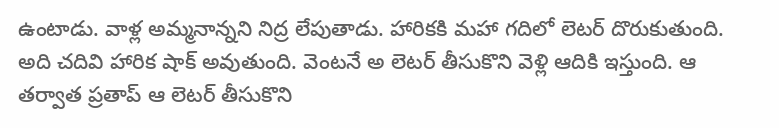ఉంటాడు. వాళ్ల అమ్మనాన్నని నిద్ర లేపుతాడు. హారికకి మహా గదిలో లెటర్ దొరుకుతుంది. అది చదివి హారిక షాక్ అవుతుంది. వెంటనే అ లెటర్ తీసుకొని వెళ్లి ఆదికి ఇస్తుంది. ఆ తర్వాత ప్రతాప్ ఆ లెటర్ తీసుకొని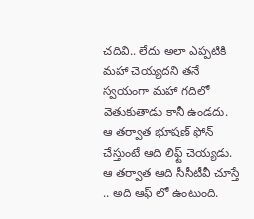చదివి.. లేదు అలా ఎప్పటికి మహా చెయ్యదని తనే స్వయంగా మహా గదిలో వెతుకుతాడు కానీ ఉండదు. ఆ తర్వాత భూషణ్ ఫోన్ చేస్తుంటే ఆది లిఫ్ట్ చెయ్యడు. ఆ తర్వాత ఆది సీసీటీవీ చూస్తే .. అది ఆఫ్ లో ఉంటుంది.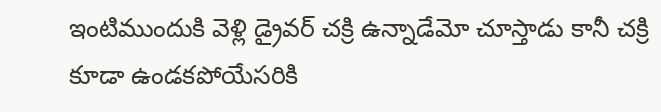ఇంటిముందుకి వెళ్లి డ్రైవర్ చక్రి ఉన్నాడేమో చూస్తాడు కానీ చక్రి కూడా ఉండకపోయేసరికి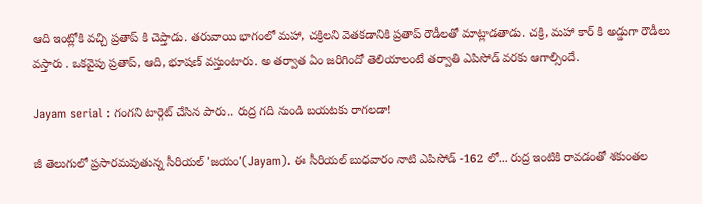ఆది ఇంట్లోకి వచ్చి ప్రతాప్ కి చెప్తాడు. తరువాయి భాగంలో మహా, చక్రిలని వెతకడానికి ప్రతాప్ రౌడీలతో మాట్లాడతాడు. చక్రి, మహా కార్ కి అడ్డుగా రౌడీలు వస్తారు . ఒకవైపు ప్రతాప్, ఆది, భూషణ్ వస్తుంటారు. అ తర్వాత ఏం జరిగిందో తెలియాలంటే తర్వాతి ఎపిసోడ్ వరకు ఆగాల్సిందే.

Jayam serial : గంగని టార్గెట్ చేసిన పారు.. రుద్ర గది నుండి బయటకు రాగలడా!

జీ తెలుగులో ప్రసారమవుతున్న సీరియల్ 'జయం'(Jayam). ఈ సీరియల్ బుధవారం నాటి ఎపిసోడ్ -162 లో... రుద్ర ఇంటికి రావడంతో శకుంతల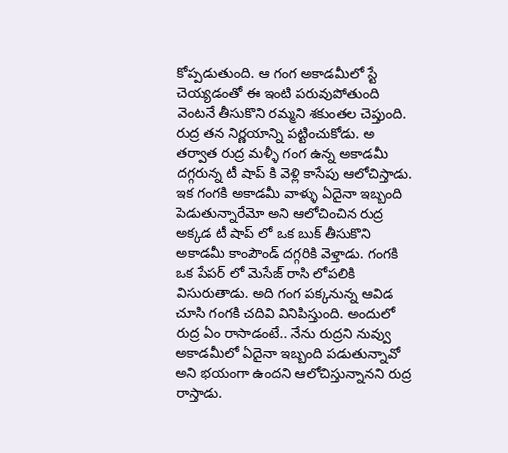కోప్పడుతుంది. ఆ గంగ అకాడమీలో స్టే చెయ్యడంతో ఈ ఇంటి పరువుపోతుంది వెంటనే తీసుకొని రమ్మని శకుంతల చెప్తుంది. రుద్ర తన నిర్ణయాన్ని పట్టించుకోడు. అ తర్వాత రుద్ర మళ్ళీ గంగ ఉన్న అకాడమీ దగ్గరున్న టీ షాప్ కి వెళ్లి కాసేపు ఆలోచిస్తాడు. ఇక గంగకి అకాడమీ వాళ్ళు ఏదైనా ఇబ్బంది పెడుతున్నారేమో అని ఆలోచించిన రుద్ర అక్కడ టీ షాప్ లో ఒక బుక్ తీసుకొని అకాడమీ కాంపౌండ్ దగ్గరికి వెళ్తాడు. గంగకి ఒక పేపర్ లో మెసేజ్ రాసి లోపలికి విసురుతాడు. అది గంగ పక్కనున్న ఆవిడ చూసి గంగకి చదివి వినిపిస్తుంది. అందులో రుద్ర ఏం రాసాడంటే.. నేను రుద్రని నువ్వు అకాడమీలో ఏదైనా ఇబ్బంది పడుతున్నావో అని భయంగా ఉందని ఆలోచిస్తున్నానని రుద్ర రాస్తాడు.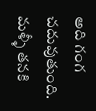అది గంగ చదువుతుంది. మళ్ళీ తనకి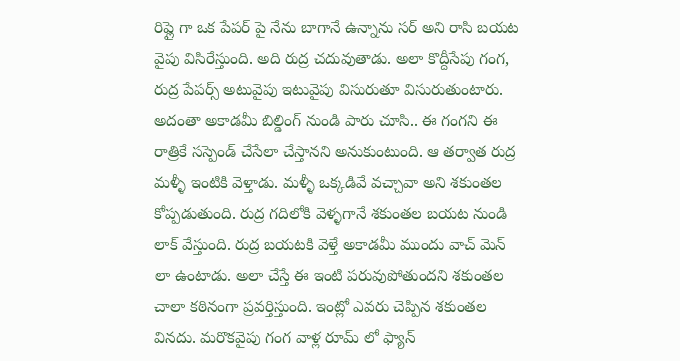రిప్లై గా ఒక పేపర్ పై నేను బాగానే ఉన్నాను సర్ అని రాసి బయట వైపు విసిరేస్తుంది. అది రుద్ర చదువుతాడు. అలా కొద్దీసేపు గంగ, రుద్ర పేపర్స్ అటువైపు ఇటువైపు విసురుతూ విసురుతుంటారు. అదంతా అకాడమీ బిల్డింగ్ నుండి పారు చూసి.. ఈ గంగని ఈ రాత్రికే సస్పెండ్ చేసేలా చేస్తానని అనుకుంటుంది. ఆ తర్వాత రుద్ర మళ్ళీ ఇంటికి వెళ్తాడు. మళ్ళీ ఒక్కడివే వచ్చావా అని శకుంతల కోప్పడుతుంది. రుద్ర గదిలోకి వెళ్ళగానే శకుంతల బయట నుండి లాక్ వేస్తుంది. రుద్ర బయటకి వెళ్తే అకాడమీ ముందు వాచ్ మెన్ లా ఉంటాడు. అలా చేస్తే ఈ ఇంటి పరువుపోతుందని శకుంతల చాలా కఠినంగా ప్రవర్తిస్తుంది. ఇంట్లో ఎవరు చెప్పిన శకుంతల వినదు. మరొకవైపు గంగ వాళ్ల రూమ్ లో ఫ్యాన్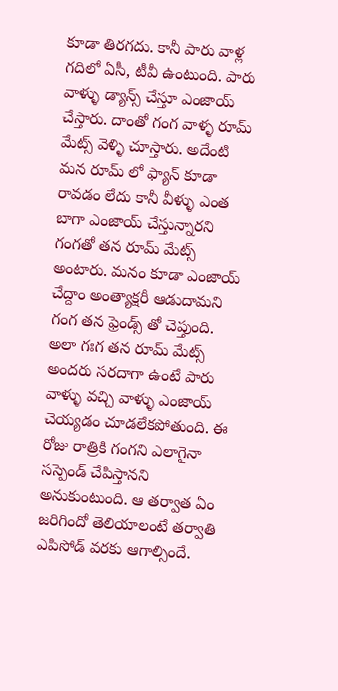కూడా తిరగదు. కానీ పారు వాళ్ల గదిలో ఏసీ, టీవీ ఉంటుంది. పారు వాళ్ళు డ్యాన్స్ చేస్తూ ఎంజాయ్ చేస్తారు. దాంతో గంగ వాళ్ళ రూమ్ మేట్స్ వెళ్ళి చూస్తారు. అదేంటి మన రూమ్ లో ఫ్యాన్ కూడా రావడం లేదు కానీ వీళ్ళు ఎంత బాగా ఎంజాయ్ చేస్తున్నారని గంగతో తన రూమ్ మేట్స్  అంటారు. మనం కూడా ఎంజాయ్ చేద్దాం అంత్యాక్షరీ ఆడుదామని గంగ తన ఫ్రెండ్స్ తో చెప్తుంది. అలా గఃగ తన రూమ్ మేట్స్ అందరు సరదాగా ఉంటే పారు వాళ్ళు వచ్చి వాళ్ళు ఎంజాయ్ చెయ్యడం చూడలేకపోతుంది. ఈ రోజు రాత్రికి గంగని ఎలాగైనా సస్పెండ్ చేపిస్తానని అనుకుంటుంది. ఆ తర్వాత ఏం జరిగిందో తెలియాలంటే తర్వాతి ఎపిసోడ్ వరకు ఆగాల్సిందే.